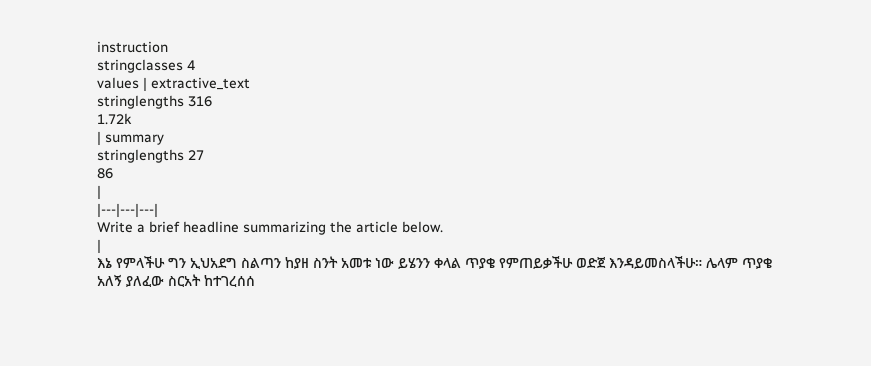instruction
stringclasses 4
values | extractive_text
stringlengths 316
1.72k
| summary
stringlengths 27
86
|
|---|---|---|
Write a brief headline summarizing the article below.
|
እኔ የምላችሁ ግን ኢህአደግ ስልጣን ከያዘ ስንት አመቱ ነው ይሄንን ቀላል ጥያቄ የምጠይቃችሁ ወድጀ እንዳይመስላችሁ። ሌላም ጥያቄ አለኝ ያለፈው ስርአት ከተገረሰሰ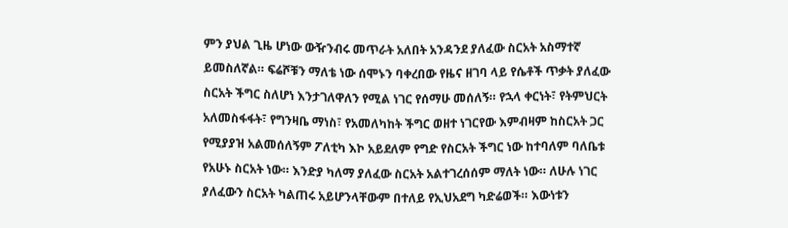ምን ያህል ጊዜ ሆነው ውዥንብሩ መጥራት አለበት አንዳንደ ያለፈው ስርአት አስማተኛ ይመስለኛል። ፍሬሾቹን ማለቴ ነው ሰሞኑን ባቀረበው የዜና ዘገባ ላይ የሴቶች ጥቃት ያለፈው ስርአት ችግር ስለሆነ እንታገለዋለን የሚል ነገር የሰማሁ መሰለኝ። የኋላ ቀርነት፣ የትምህርት አለመስፋፋት፣ የግንዛቤ ማነስ፣ የአመለካከት ችግር ወዘተ ነገርየው እምብዛም ከስርአት ጋር የሚያያዝ አልመሰለኝም ፖለቲካ እኮ አይደለም የግድ የስርአት ችግር ነው ከተባለም ባለቤቱ የአሁኑ ስርአት ነው። እንድያ ካለማ ያለፈው ስርአት አልተገረሰሰም ማለት ነው። ለሁሉ ነገር ያለፈውን ስርአት ካልጠሩ አይሆንላቸውም በተለይ የኢህአደግ ካድሬወች። እውነቱን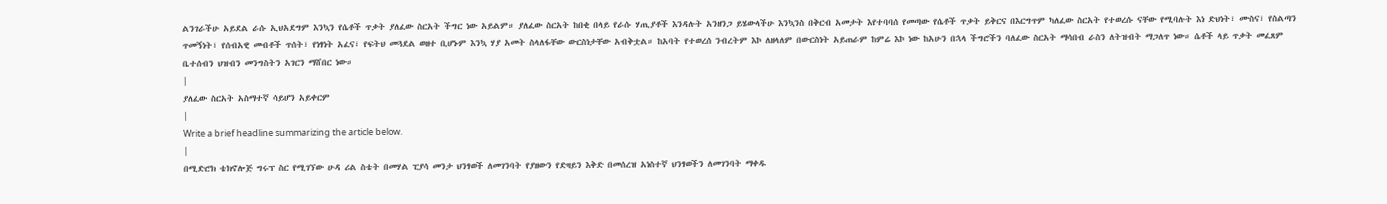ልንገራችሁ አይደል ራሱ ኢህአደግም እንኳን የሴቶች ጥቃት ያለፈው ስርአት ችግር ነው አይልም። ያለፈው ስርአት ከበቂ በላይ የራሱ ሃጢያቶች እንዳሉት አንዘንጋ ይሄውላችሁ እንኳንስ በቅርብ አመታት እየተባባሰ የመጣው የሴቶች ጥቃት ይቅርና በእርግጥም ካለፈው ስርአት የተወረሱ ናቸው የሚባሉት እነ ድህነት፣ ሙስና፣ የስልጣን ጥመኝነት፣ የሰብአዊ መብቶች ጥሰት፣ የነፃነት አፈና፣ የፍትህ መጓደል ወዘተ ቢሆኑም እንኳ ሃያ አመት ስላለፋቸው ውርስነታቸው አብቅቷል። ከአባት የተወረሰ ንብረትም እኮ ለዘላለም በውርስነት አይጠራም ከምሬ እኮ ነው ከአሁን በኋላ ችግሮችን ባለፈው ስርአት ማሳበብ ራስን ለትዝብት ማጋለጥ ነው። ሴቶች ላይ ጥቃት መፈጸም ቤተሰብን ህዝብን መንግስትን አገርን ማሸበር ነው።
|
ያለፈው ስርአት አስማተኛ ሳይሆን አይቀርም
|
Write a brief headline summarizing the article below.
|
በሚድሮክ ቴክኖሎጅ ግሩፕ ስር የሚገኘው ሁዳ ሪል ስቴት በመሃል ፒያሳ መንታ ህንፃወች ለመገንባት የያዘውን የድዛይን እቅድ በመሰረዝ አነስተኛ ህንፃወችን ለመገንባት ማቀዱ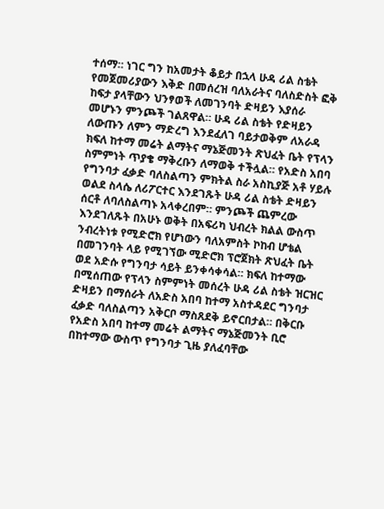ተሰማ። ነገር ግን ከአመታት ቆይታ በኋላ ሁዳ ሪል ስቴት የመጀመሪያውን እቅድ በመሰረዝ ባለአራትና ባለስድስት ፎቅ ከፍታ ያላቸውን ህንፃወች ለመገንባት ድዛይን እያሰራ መሆኑን ምንጮች ገልጸዋል። ሁዳ ሪል ስቴት የድዛይን ለውጡን ለምን ማድረግ እንደፈለገ ባይታወቅም ለአራዳ ክፍለ ከተማ መሬት ልማትና ማኔጅመንት ጽህፈት ቤት የፕላን ስምምነት ጥያቄ ማቅረቡን ለማወቅ ተችሏል። የአድስ አበባ የግንባታ ፈቃድ ባለስልጣን ምክትል ስራ አስኪያጅ አቶ ሃይሉ ወልደ ስላሴ ለሪፖርተር እንደገጹት ሁዳ ሪል ስቴት ድዛይን ሰርቶ ለባለስልጣኑ አላቀረበም። ምንጮች ጨምረው እንደገለጹት በአሁኑ ወቅት በአፍሪካ ህብረት ክልል ውስጥ ንብረትነቱ የሚድሮክ የሆነውን ባለአምስት ኮከብ ሆቴል በመገንባት ላይ የሚገኘው ሚድሮክ ፕሮጀክት ጽህፈት ቤት ወደ አድሱ የግንባታ ሳይት ይንቀሳቀሳል። ክፍለ ከተማው በሚሰጠው የፕላን ስምምነት መሰረት ሁዳ ሪል ስቴት ዝርዝር ድዛይን በማሰራት ለአድስ አበባ ከተማ አስተዳደር ግንባታ ፈቃድ ባለስልጣን አቅርቦ ማስጸደቅ ይኖርበታል። በቅርቡ የአድስ አበባ ከተማ መሬት ልማትና ማኔጅመንት ቢሮ በከተማው ውስጥ የግንባታ ጊዜ ያለፈባቸው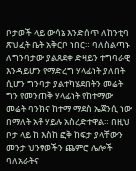ቦታወች ላይ ውሳኔ እንድሰጥ ለከንቲባ ጽህፈት ቤት አቅርቦ ነበር። ባለስልጣኑ ለግንባታው ያልጸደቀ ድዛይን ተግባራዊ እንዳይሆን የማድረግ ሃላፊነት ያለበት ሲሆን ግንባታ ያልተካሄደበትን መሬት ግን የመንጠቅ ሃላፊነት የከተማው መሬት ባንክና ከተማ ማደስ ኤጀንሲ ነው በማለት አቶ ሃይሉ አስረድተዋል። በዚህ ቦታ ላይ ከ እስከ ፎቅ ከፍታ ያላቸውን መንታ ህንፃወችን ጨምሮ ሌሎች ባለአራትና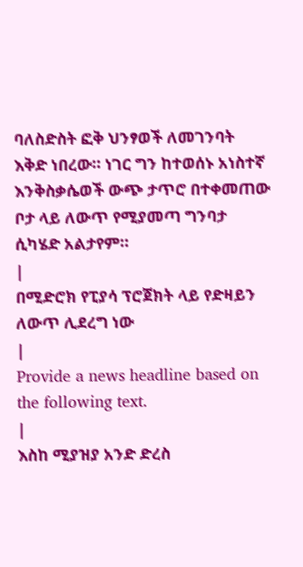ባለስድስት ፎቅ ህንፃወች ለመገንባት እቅድ ነበረው። ነገር ግን ከተወሰኑ አነስተኛ እንቅስቃሴወች ውጭ ታጥሮ በተቀመጠው ቦታ ላይ ለውጥ የሚያመጣ ግንባታ ሲካሄድ አልታየም።
|
በሚድሮክ የፒያሳ ፕሮጀክት ላይ የድዛይን ለውጥ ሊደረግ ነው
|
Provide a news headline based on the following text.
|
እስከ ሚያዝያ አንድ ድረስ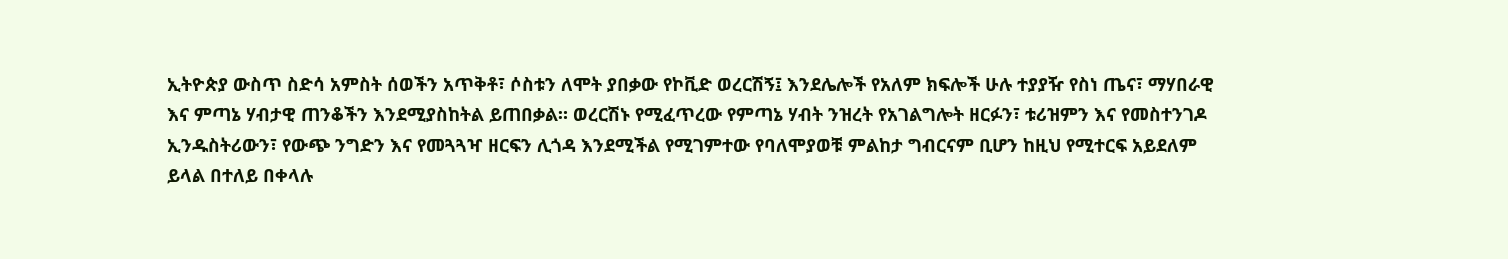ኢትዮጵያ ውስጥ ስድሳ አምስት ሰወችን አጥቅቶ፣ ሶስቱን ለሞት ያበቃው የኮቪድ ወረርሽኝ፤ እንደሌሎች የአለም ክፍሎች ሁሉ ተያያዥ የስነ ጤና፣ ማሃበራዊ እና ምጣኔ ሃብታዊ ጠንቆችን እንደሚያስከትል ይጠበቃል። ወረርሽኑ የሚፈጥረው የምጣኔ ሃብት ንዝረት የአገልግሎት ዘርፉን፣ ቱሪዝምን እና የመስተንገዶ ኢንዱስትሪውን፣ የውጭ ንግድን እና የመጓጓዣ ዘርፍን ሊጎዳ እንደሚችል የሚገምተው የባለሞያወቹ ምልከታ ግብርናም ቢሆን ከዚህ የሚተርፍ አይደለም ይላል በተለይ በቀላሉ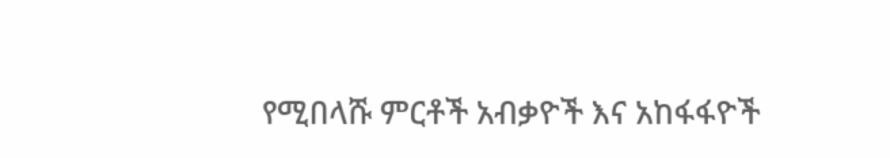የሚበላሹ ምርቶች አብቃዮች እና አከፋፋዮች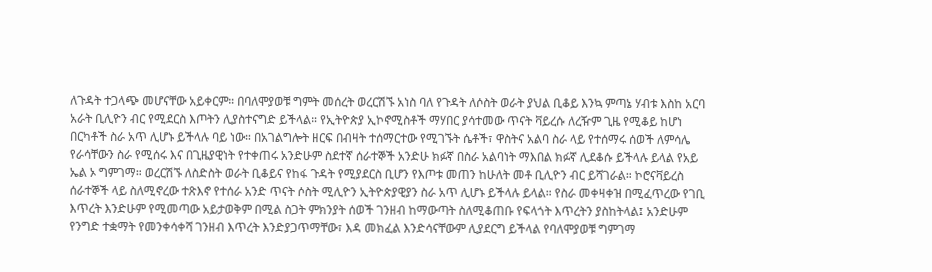ለጉዳት ተጋላጭ መሆናቸው አይቀርም። በባለሞያወቹ ግምት መሰረት ወረርሽኙ አነስ ባለ የጉዳት ለሶስት ወራት ያህል ቢቆይ እንኳ ምጣኔ ሃብቱ እስከ አርባ አራት ቢሊዮን ብር የሚደርስ እጦትን ሊያስተናግድ ይችላል። የኢትዮጵያ ኢኮኖሚስቶች ማሃበር ያሳተመው ጥናት ቫይረሱ ለረዥም ጊዜ የሚቆይ ከሆነ በርካቶች ስራ አጥ ሊሆኑ ይችላሉ ባይ ነው። በአገልግሎት ዘርፍ በብዛት ተሰማርተው የሚገኙት ሴቶች፣ ዋስትና አልባ ስራ ላይ የተሰማሩ ሰወች ለምሳሌ የራሳቸውን ስራ የሚሰሩ እና በጊዜያዊነት የተቀጠሩ አንድሁም ስደተኛ ሰራተኞች አንድሁ ክፉኛ በስራ አልባነት ማእበል ክፉኛ ሊደቆሱ ይችላሉ ይላል የአይ ኤል ኦ ግምገማ። ወረርሽኙ ለስድስት ወራት ቢቆይና የከፋ ጉዳት የሚያደርስ ቢሆን የእጦቱ መጠን ከሁለት መቶ ቢሊዮን ብር ይሻገራል። ኮሮናቫይረስ ሰራተኞች ላይ ስለሚኖረው ተጽእኖ የተሰራ አንድ ጥናት ሶስት ሚሊዮን ኢትዮጵያዊያን ስራ አጥ ሊሆኑ ይችላሉ ይላል። የስራ መቀዛቀዝ በሚፈጥረው የገቢ እጥረት እንድሁም የሚመጣው አይታወቅም በሚል ስጋት ምክንያት ሰወች ገንዘብ ከማውጣት ስለሚቆጠቡ የፍላጎት እጥረትን ያስከትላል፤ አንድሁም የንግድ ተቋማት የመንቀሳቀሻ ገንዘብ እጥረት እንድያጋጥማቸው፣ እዳ መክፈል እንድሳናቸውም ሊያደርግ ይችላል የባለሞያወቹ ግምገማ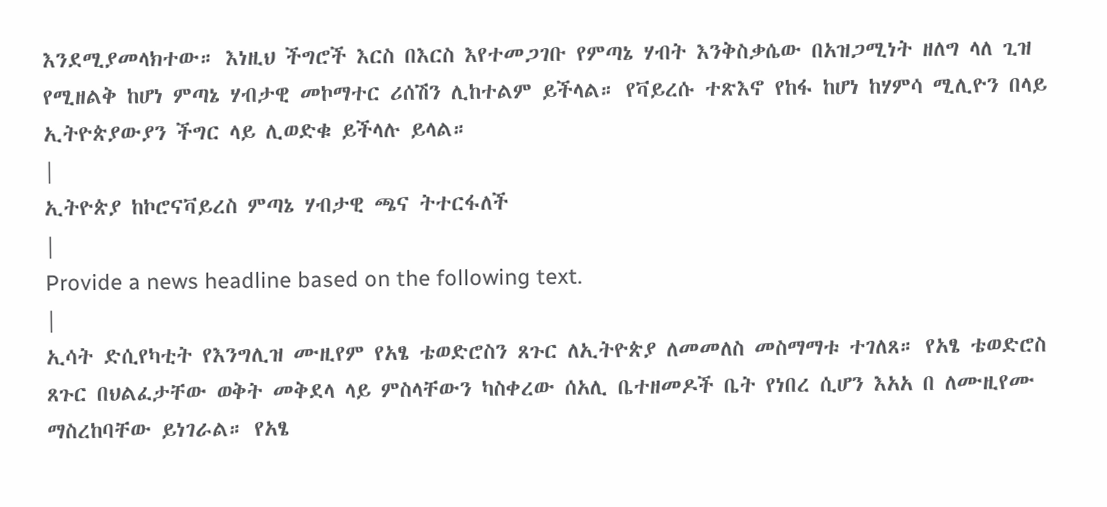እንደሚያመላክተው። እነዚህ ችግሮች እርስ በእርስ እየተመጋገቡ የምጣኔ ሃብት እንቅስቃሴው በአዝጋሚነት ዘለግ ላለ ጊዝ የሚዘልቅ ከሆነ ምጣኔ ሃብታዊ መኮማተር ሪሰሽን ሊከተልም ይችላል። የቫይረሱ ተጽእኖ የከፋ ከሆነ ከሃምሳ ሚሊዮን በላይ ኢትዮጵያውያን ችግር ላይ ሊወድቁ ይችላሉ ይላል።
|
ኢትዮጵያ ከኮሮናቫይረስ ምጣኔ ሃብታዊ ጫና ትተርፋለች
|
Provide a news headline based on the following text.
|
ኢሳት ድሲየካቲት የእንግሊዝ ሙዚየም የአፄ ቴወድሮስን ጸጉር ለኢትዮጵያ ለመመለስ መስማማቱ ተገለጸ። የአፄ ቴወድሮስ ጸጉር በህልፈታቸው ወቅት መቅደላ ላይ ምስላቸውን ካስቀረው ሰአሊ ቤተዘመዶች ቤት የነበረ ሲሆን እአአ በ ለሙዚየሙ ማስረከባቸው ይነገራል። የአፄ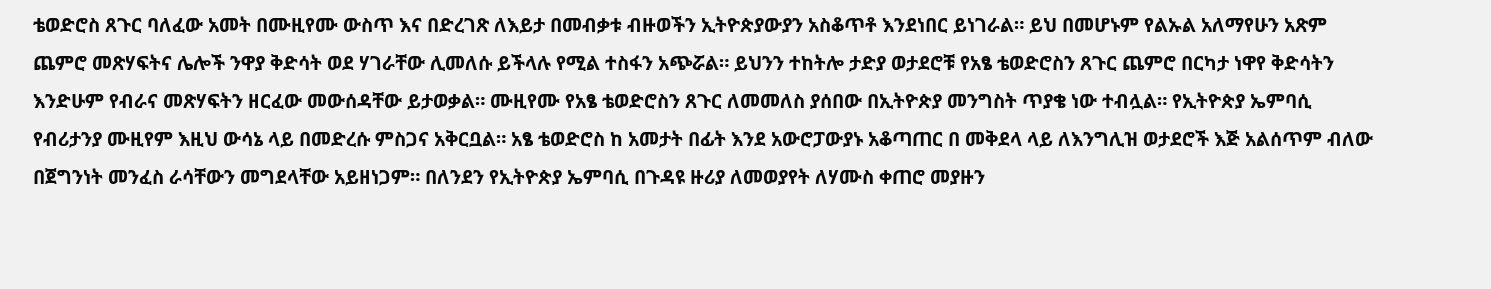ቴወድሮስ ጸጉር ባለፈው አመት በሙዚየሙ ውስጥ እና በድረገጽ ለእይታ በመብቃቱ ብዙወችን ኢትዮጵያውያን አስቆጥቶ እንደነበር ይነገራል። ይህ በመሆኑም የልኡል አለማየሁን አጽም ጨምሮ መጽሃፍትና ሌሎች ንዋያ ቅድሳት ወደ ሃገራቸው ሊመለሱ ይችላሉ የሚል ተስፋን አጭሯል። ይህንን ተከትሎ ታድያ ወታደሮቹ የአፄ ቴወድሮስን ጸጉር ጨምሮ በርካታ ነዋየ ቅድሳትን እንድሁም የብራና መጽሃፍትን ዘርፈው መውሰዳቸው ይታወቃል። ሙዚየሙ የአፄ ቴወድሮስን ጸጉር ለመመለስ ያሰበው በኢትዮጵያ መንግስት ጥያቄ ነው ተብሏል። የኢትዮጵያ ኤምባሲ የብሪታንያ ሙዚየም እዚህ ውሳኔ ላይ በመድረሱ ምስጋና አቅርቧል። አፄ ቴወድሮስ ከ አመታት በፊት እንደ አውሮፓውያኑ አቆጣጠር በ መቅደላ ላይ ለእንግሊዝ ወታደሮች እጅ አልሰጥም ብለው በጀግንነት መንፈስ ራሳቸውን መግደላቸው አይዘነጋም። በለንደን የኢትዮጵያ ኤምባሲ በጉዳዩ ዙሪያ ለመወያየት ለሃሙስ ቀጠሮ መያዙን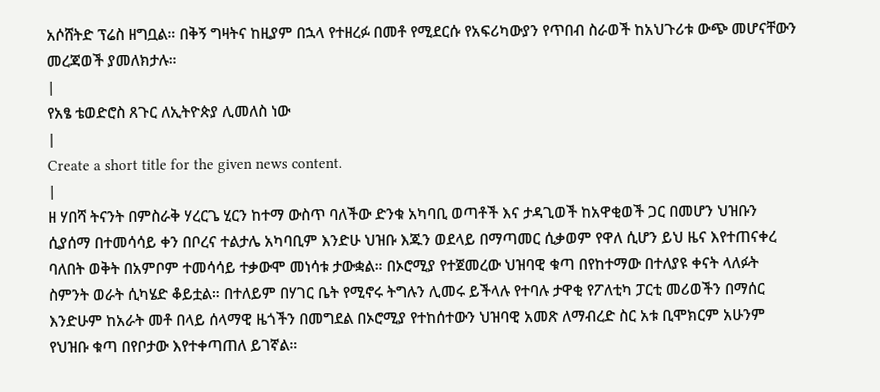አሶሸትድ ፕሬስ ዘግቧል። በቅኝ ግዛትና ከዚያም በኋላ የተዘረፉ በመቶ የሚደርሱ የአፍሪካውያን የጥበብ ስራወች ከአህጉሪቱ ውጭ መሆናቸውን መረጃወች ያመለክታሉ።
|
የአፄ ቴወድሮስ ጸጉር ለኢትዮጵያ ሊመለስ ነው
|
Create a short title for the given news content.
|
ዘ ሃበሻ ትናንት በምስራቅ ሃረርጌ ሂርን ከተማ ውስጥ ባለችው ድንቁ አካባቢ ወጣቶች እና ታዳጊወች ከአዋቂወች ጋር በመሆን ህዝቡን ሲያሰማ በተመሳሳይ ቀን በቦረና ተልታሌ አካባቢም እንድሁ ህዝቡ እጁን ወደላይ በማጣመር ሲቃወም የዋለ ሲሆን ይህ ዜና እየተጠናቀረ ባለበት ወቅት በአምቦም ተመሳሳይ ተቃውሞ መነሳቱ ታውቋል። በኦሮሚያ የተጀመረው ህዝባዊ ቁጣ በየከተማው በተለያዩ ቀናት ላለፉት ስምንት ወራት ሲካሄድ ቆይቷል። በተለይም በሃገር ቤት የሚኖሩ ትግሉን ሊመሩ ይችላሉ የተባሉ ታዋቂ የፖለቲካ ፓርቲ መሪወችን በማሰር እንድሁም ከአራት መቶ በላይ ሰላማዊ ዜጎችን በመግደል በኦሮሚያ የተከሰተውን ህዝባዊ አመጽ ለማብረድ ስር አቱ ቢሞክርም አሁንም የህዝቡ ቁጣ በየቦታው እየተቀጣጠለ ይገኛል።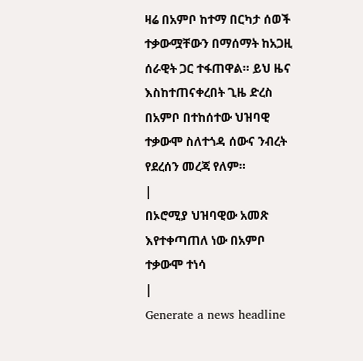ዛሬ በአምቦ ከተማ በርካታ ሰወች ተቃውሟቸውን በማሰማት ከአጋዚ ሰራዊት ጋር ተፋጠዋል። ይህ ዜና እስከተጠናቀረበት ጊዜ ድረስ በአምቦ በተከሰተው ህዝባዊ ተቃውሞ ስለተጎዳ ሰውና ንብረት የደረሰን መረጃ የለም።
|
በኦሮሚያ ህዝባዊው አመጽ እየተቀጣጠለ ነው በአምቦ ተቃውሞ ተነሳ
|
Generate a news headline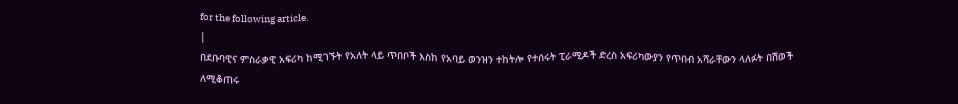for the following article.
|
በደቡባዊና ምስራቃዊ አፍሪካ ከሚገኙት የአለት ላይ ጥበቦች እስከ የአባይ ወንዝን ተከትሎ የተሰሩት ፒራሚዶች ድረስ አፍሪካውያን የጥበብ አሻራቸውን ላለፉት በሽወች ለሚቆጠሩ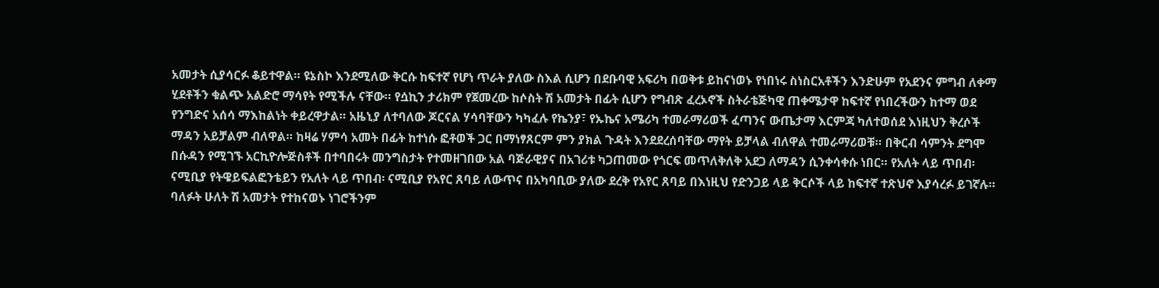አመታት ሲያሳርፉ ቆይተዋል። ዩኔስኮ እንደሚለው ቅርሱ ከፍተኛ የሆነ ጥራት ያለው ስእል ሲሆን በደቡባዊ አፍሪካ በወቅቱ ይከናነወኑ የነበነሩ ስነስርአቶችን እንድሁም የአደንና ምግብ ለቀማ ሂደቶችን ቁልጭ አልድሮ ማሳየት የሚችሉ ናቸው። የሷኪን ታሪክም የጀመረው ከሶስት ሽ አመታት በፊት ሲሆን የግብጽ ፈረኦኖች ስትራቴጅካዊ ጠቀሜታዋ ከፍተኛ የነበረችውን ከተማ ወደ የንግድና አሰሳ ማእከልነት ቀይረዋታል። አዜኒያ ለተባለው ጆርናል ሃሳባቸውን ካካፈሉ የኬንያ፣ የኡኬና አሜሪካ ተመራማሪወች ፈጣንና ውጤታማ እርምጃ ካለተወሰደ እነዚህን ቅረሶች ማዳን አይቻልም ብለዋል። ከዛሬ ሃምሳ አመት በፊት ከተነሱ ፎቶወች ጋር በማነፃጸርም ምን ያክል ጉዳት እንደደረሰባቸው ማየት ይቻላል ብለዋል ተመራማሪወቹ። በቅርብ ሳምንት ደግሞ በሱዳን የሚገኙ አርኪዮሎጅስቶች በተባበሩት መንግስታት የተመዘገበው አል ባጅራዊያና በአገሪቱ ካጋጠመው የጎርፍ መጥለቅለቅ አደጋ ለማዳን ሲንቀሳቀሱ ነበር። የአለት ላይ ጥበብ፡ ናሚቢያ የትዌይፍልፎንቴይን የአለት ላይ ጥበብ፡ ናሚቢያ የአየር ጸባይ ለውጥና በአካባቢው ያለው ደረቅ የአየር ጸባይ በእነዚህ የድንጋይ ላይ ቅርሶች ላይ ከፍተኛ ተጽህኖ እያሳረፉ ይገኛሉ። ባለፉት ሁለት ሽ አመታት የተከናወኑ ነገሮችንም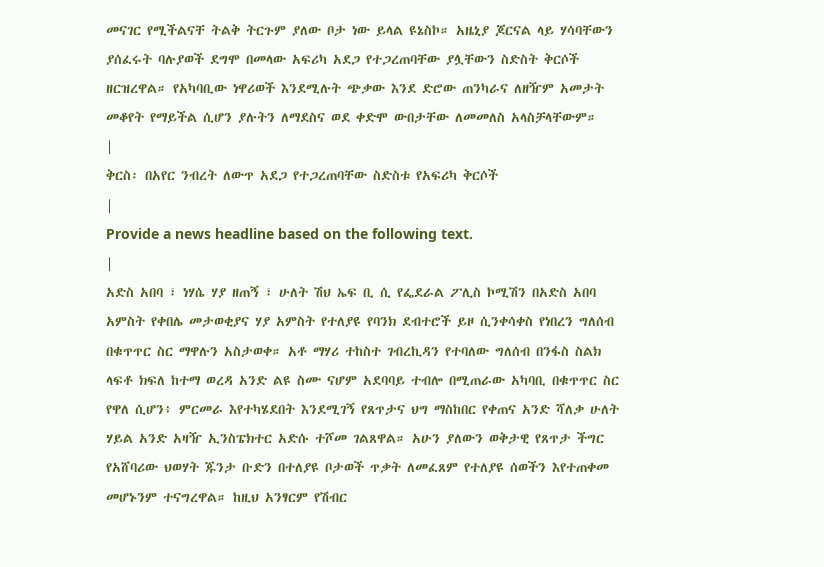መናገር የሚችልናቸ ትልቅ ትርጉም ያለው ቦታ ነው ይላል ዩኔስኮ። አዜኒያ ጆርናል ላይ ሃሳባቸውን ያሰፈሩት ባሉያወች ደግሞ በመላው አፍሪካ አደጋ የተጋረጠባቸው ያሏቸውን ስድስት ቅርሶች ዘርዝረዋል። የአካባቢው ነዋሪወች እንደሚሉት ጭቃው እንደ ድሮው ጠንካራና ለዘዥም አመታት መቆየት የማይችል ሲሆን ያሉትን ለማደስና ወደ ቀድሞ ውበታቸው ለመመለስ አላስቻላቸውም።
|
ቅርስ፡ በአየር ንብረት ለውጥ አደጋ የተጋረጠባቸው ስድስቱ የአፍሪካ ቅርሶች
|
Provide a news headline based on the following text.
|
አድስ አበባ ፣ ነሃሴ ሃያ ዘጠኝ ፣ ሁለት ሽህ ኤፍ ቢ ሲ የፌደራል ፖሊስ ኮሚሽን በአድስ አበባ አምስት የቀበሌ መታወቂያና ሃያ አምስት የተለያዩ የባንክ ደብተሮች ይዞ ሲንቀሳቀስ የነበረን ግለሰብ በቁጥጥር ስር ማዋሉን አስታወቀ። አቶ ማሃሪ ተከስተ ገብረኪዳን የተባለው ግለሰብ በንፋስ ስልክ ላፍቶ ክፍለ ከተማ ወረዳ አንድ ልዩ ስሙ ናሆም አደባባይ ተብሎ በሚጠራው አካባቢ በቁጥጥር ስር የዋለ ሲሆን፥ ምርመራ እየተካሄደበት እንደሚገኝ የጸጥታና ህግ ማስከበር የቀጠና አንድ ሻለቃ ሁለት ሃይል አንድ አዛዥ ኢንስፔክተር አድሱ ተሾመ ገልጸዋል። አሁን ያለውን ወቅታዊ የጸጥታ ችግር የአሸባሪው ህወሃት ጁንታ ቡድን በተለያዩ ቦታወች ጥቃት ለመፈጸም የተለያዩ ሰወችን እየተጠቀመ መሆኑንም ተናግረዋል። ከዚህ አንፃርም የሽብር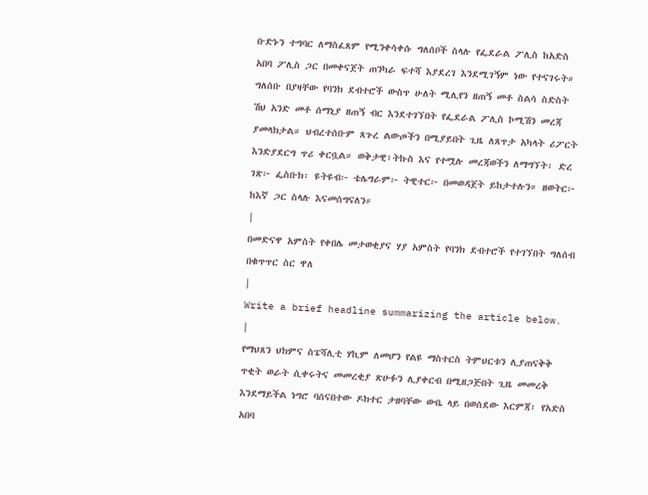ቡድኑን ተግባር ለማስፈጸም የሚንቀሳቀሱ ግለሰቦች ስላሉ የፌደራል ፖሊስ ከአድስ አበባ ፖሊስ ጋር በመቀናጀት ጠንካራ ፍተሻ እያደረገ እንደሚገኝም ነው የተናገሩት። ግለሰቡ በያዛቸው የባንክ ደብተሮች ውስጥ ሁለት ሚሊየን ዘጠኝ መቶ ስልሳ ስድስት ሽህ አንድ መቶ ሰማኒያ ዘጠኝ ብር እንደተገኘበት የፌደራል ፖሊስ ኮሚሽን መረጃ ያመላክታል። ህብረተሰቡም ጸጉረ ልውጦችን በሚያይበት ጊዜ ለጸጥታ አካላት ሪፖርት እንድያደርግ ጥሪ ቀርቧል። ወቅታዊ፣ትኩስ እና የተሟሉ መረጃወችን ለማግኘት፡ ድረ ገጽ፦ ፌስቡክ፡ ዩትዩብ፦ ቴሌግራም፦ ትዊተር፦ በመወዳጀት ይከታተሉን። ዘወትር፦ ከእኛ ጋር ስላሉ እናመሰግናለን።
|
በመድናዋ አምስት የቀበሌ መታወቂያና ሃያ አምስት የባንክ ደብተሮች የተገኘበት ግለሰብ በቁጥጥር ስር ዋለ
|
Write a brief headline summarizing the article below.
|
የማህጸን ህክምና ስፔሻሊቲ ሃኪም ለመሆን የልዩ ማስተርስ ትምህርቱን ሊያጠናቅቅ ጥቂት ወራት ሲቀሩትና መመረቂያ ጽሁፉን ሊያቀርብ በሚዘጋጅበት ጊዜ መመረቅ እንደማይችል ነግሮ ባሰናበተው ዶክተር ታዘባቸው ውቤ ላይ በወሰደው እርምጃ፣ የአድስ አበባ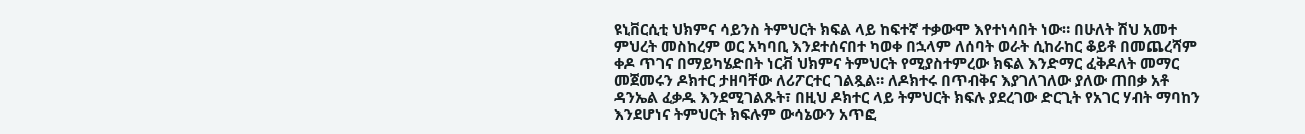ዩኒቨርሲቲ ህክምና ሳይንስ ትምህርት ክፍል ላይ ከፍተኛ ተቃውሞ እየተነሳበት ነው። በሁለት ሽህ አመተ ምህረት መስከረም ወር አካባቢ እንደተሰናበተ ካወቀ በኋላም ለሰባት ወራት ሲከራከር ቆይቶ በመጨረሻም ቀዶ ጥገና በማይካሄድበት ነርቭ ህክምና ትምህርት የሚያስተምረው ክፍል እንድማር ፈቅዶለት መማር መጀመሩን ዶክተር ታዘባቸው ለሪፖርተር ገልጿል። ለዶክተሩ በጥብቅና እያገለገለው ያለው ጠበቃ አቶ ዳንኤል ፈቃዱ እንደሚገልጹት፣ በዚህ ዶክተር ላይ ትምህርት ክፍሉ ያደረገው ድርጊት የአገር ሃብት ማባከን እንደሆነና ትምህርት ክፍሉም ውሳኔውን አጥፎ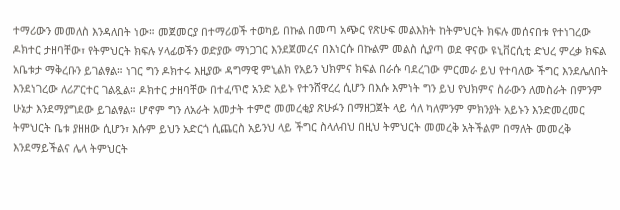ተማሪውን መመለስ እንዳለበት ነው። መጀመርያ በተማሪወች ተወካይ በኩል በመጣ አጭር የጽሁፍ መልእክት ከትምህርት ክፍሉ መሰናበቱ የተነገረው ዶክተር ታዘባቸው፣ የትምህርት ክፍሉ ሃላፊወችን ወድያው ማነጋገር እንደጀመረና በእነርሱ በኩልም መልስ ሲያጣ ወደ ዋናው ዩኒቨርሲቲ ድህረ ምረቃ ክፍል አቤቱታ ማቅረቡን ይገልፃል። ነገር ግን ዶክተሩ እዚያው ዳግማዊ ምኒልክ የአይን ህክምና ክፍል በራሱ ባደረገው ምርመራ ይህ የተባለው ችግር እንደሌለበት እንደነገረው ለሪፖርተር ገልጿል። ዶክተር ታዘባቸው በተፈጥሮ አንድ አይኑ የተንሸዋረረ ሲሆን በእሱ እምነት ግን ይህ የህክምና ስራውን ለመስራት በምንም ሁኔታ እንደማያግደው ይገልፃል። ሆኖም ግን ለአራት አመታት ተምሮ መመረቂያ ጽሁፉን በማዘጋጀት ላይ ሳለ ካለምንም ምክንያት አይኑን እንድመረመር ትምህርት ቤቱ ያዘዘው ሲሆን፣ እሱም ይህን አድርጎ ሲጨርስ አይንህ ላይ ችግር ስላለብህ በዚህ ትምህርት መመረቅ አትችልም በማለት መመረቅ እንደማይችልና ሌላ ትምህርት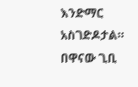እንድማር አስገድዶታል። በዋናው ጊቢ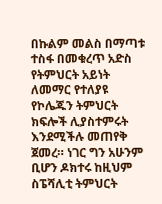በኩልም መልስ በማጣቱ ተስፋ በመቁረጥ አድስ የትምህርት አይነት ለመማር የተለያዩ የኮሌጁን ትምህርት ክፍሎች ሊያስተምሩት እንደሚችሉ መጠየቅ ጀመረ። ነገር ግን አሁንም ቢሆን ዶክተሩ ከዚህም ስፔሻሊቲ ትምህርት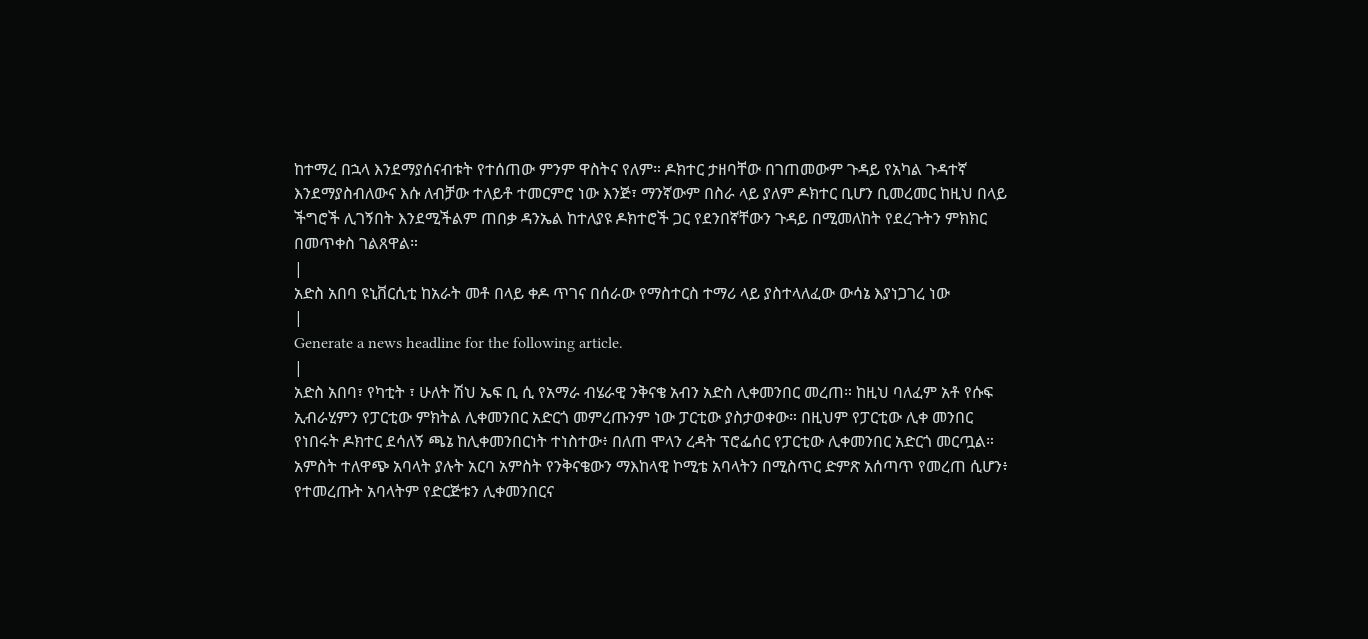ከተማረ በኋላ እንደማያሰናብቱት የተሰጠው ምንም ዋስትና የለም። ዶክተር ታዘባቸው በገጠመውም ጉዳይ የአካል ጉዳተኛ እንደማያስብለውና እሱ ለብቻው ተለይቶ ተመርምሮ ነው እንጅ፣ ማንኛውም በስራ ላይ ያለም ዶክተር ቢሆን ቢመረመር ከዚህ በላይ ችግሮች ሊገኝበት እንደሚችልም ጠበቃ ዳንኤል ከተለያዩ ዶክተሮች ጋር የደንበኛቸውን ጉዳይ በሚመለከት የደረጉትን ምክክር በመጥቀስ ገልጸዋል።
|
አድስ አበባ ዩኒቨርሲቲ ከአራት መቶ በላይ ቀዶ ጥገና በሰራው የማስተርስ ተማሪ ላይ ያስተላለፈው ውሳኔ እያነጋገረ ነው
|
Generate a news headline for the following article.
|
አድስ አበባ፣ የካቲት ፣ ሁለት ሽህ ኤፍ ቢ ሲ የአማራ ብሄራዊ ንቅናቄ አብን አድስ ሊቀመንበር መረጠ። ከዚህ ባለፈም አቶ የሱፍ ኢብራሂምን የፓርቲው ምክትል ሊቀመንበር አድርጎ መምረጡንም ነው ፓርቲው ያስታወቀው። በዚህም የፓርቲው ሊቀ መንበር የነበሩት ዶክተር ደሳለኝ ጫኔ ከሊቀመንበርነት ተነስተው፥ በለጠ ሞላን ረዳት ፕሮፌሰር የፓርቲው ሊቀመንበር አድርጎ መርጧል። አምስት ተለዋጭ አባላት ያሉት አርባ አምስት የንቅናቄውን ማእከላዊ ኮሚቴ አባላትን በሚስጥር ድምጽ አሰጣጥ የመረጠ ሲሆን፥ የተመረጡት አባላትም የድርጅቱን ሊቀመንበርና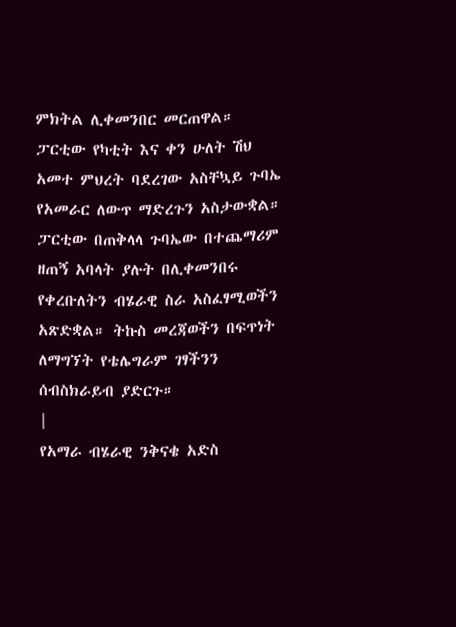ምክትል ሊቀመንበር መርጠዋል። ፓርቲው የካቲት እና ቀን ሁለት ሽህ አመተ ምህረት ባደረገው አስቸኳይ ጉባኤ የአመራር ለውጥ ማድረጉን አስታውቋል። ፓርቲው በጠቅላላ ጉባኤው በተጨማሪም ዘጠኝ አባላት ያሉት በሊቀመንበሩ የቀረቡለትን ብሄራዊ ስራ አስፈፃሚወችን አጽድቋል። ትኩስ መረጃወችን በፍጥነት ለማግኘት የቴሌግራም ገፃችንን ሰብስክራይብ ያድርጉ።
|
የአማራ ብሄራዊ ንቅናቄ አድስ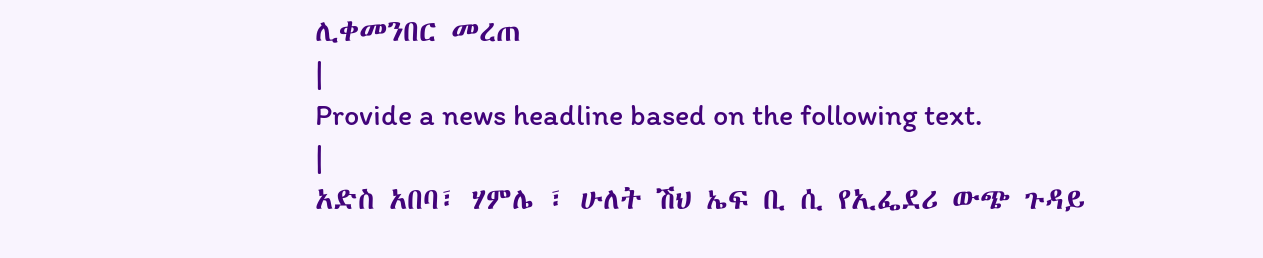ሊቀመንበር መረጠ
|
Provide a news headline based on the following text.
|
አድስ አበባ፣ ሃምሌ ፣ ሁለት ሽህ ኤፍ ቢ ሲ የኢፌደሪ ውጭ ጉዳይ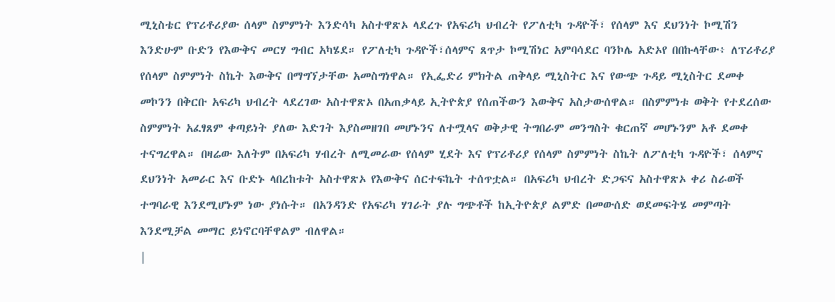ሚኒስቴር የፕሪቶሪያው ሰላም ስምምነት እንድሳካ አስተዋጽኦ ላደረጉ የአፍሪካ ህብረት የፖለቲካ ጉዳዮች፣ የሰላም እና ደህንነት ኮሚሽን እንድሁም ቡድን የእውቅና መርሃ ግብር አካሄደ። የፖለቲካ ጉዳዮች፣ሰላምና ጸጥታ ኮሚሽነር አምባሳደር ባንኮሌ አድኦየ በበኩላቸው፥ ለፕሪቶሪያ የሰላም ስምምነት ስኬት እውቅና በማግኘታቸው አመስግነዋል። የኢፌድሪ ምክትል ጠቅላይ ሚኒስትር እና የውጭ ጉዳይ ሚኒስትር ደመቀ መኮንን በቅርቡ አፍሪካ ህብረት ላደረገው አስተዋጽኦ በአጠቃላይ ኢትዮጵያ የሰጠችውን እውቅና አስታውሰዋል። በስምምነቱ ወቅት የተደረሰው ስምምነት አፈፃጸም ቀጣይነት ያለው እድገት እያስመዘገበ መሆኑንና ለተሟላና ወቅታዊ ትግበራም መንግስት ቁርጠኛ መሆኑንም አቶ ደመቀ ተናግረዋል። በዛሬው እለትም በአፍሪካ ሃብረት ለሚመራው የሰላም ሂደት እና የፕሪቶሪያ የሰላም ስምምነት ስኬት ለፖለቲካ ጉዳዮች፣ ሰላምና ደህንነት አመራር እና ቡድኑ ላበረከቱት አስተዋጽኦ የእውቅና ሰርተፍኬት ተሰጥቷል። በአፍሪካ ህብረት ድጋፍና አስተዋጽኦ ቀሪ ስራወች ተግባራዊ እንደሚሆኑም ነው ያነሱት። በአንዳንድ የአፍሪካ ሃገራት ያሉ ግጭቶች ከኢትዮጵያ ልምድ በመውሰድ ወደመፍትሄ መምጣት እንደሚቻል መማር ይነኖርባቸዋልም ብለዋል።
|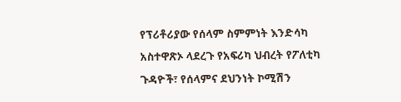የፕሪቶሪያው የሰላም ስምምነት እንድሳካ አስተዋጽኦ ላደረጉ የአፍሪካ ህብረት የፖለቲካ ጉዳዮች፣ የሰላምና ደህንነት ኮሚሽን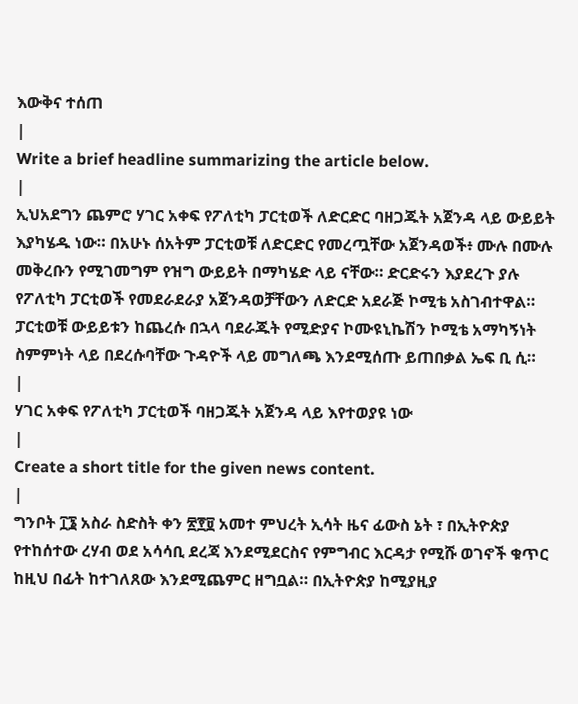እውቅና ተሰጠ
|
Write a brief headline summarizing the article below.
|
ኢህአደግን ጨምሮ ሃገር አቀፍ የፖለቲካ ፓርቲወች ለድርድር ባዘጋጁት አጀንዳ ላይ ውይይት እያካሄዱ ነው። በአሁኑ ሰአትም ፓርቲወቹ ለድርድር የመረጧቸው አጀንዳወች፥ ሙሉ በሙሉ መቅረቡን የሚገመግም የዝግ ውይይት በማካሄድ ላይ ናቸው። ድርድሩን እያደረጉ ያሉ የፖለቲካ ፓርቲወች የመደራደራያ አጀንዳወቻቸውን ለድርድ አደራጅ ኮሚቴ አስገብተዋል። ፓርቲወቹ ውይይቱን ከጨረሱ በኋላ ባደራጁት የሚድያና ኮሙዩኒኬሽን ኮሚቴ አማካኝነት ስምምነት ላይ በደረሱባቸው ጉዳዮች ላይ መግለጫ እንደሚሰጡ ይጠበቃል ኤፍ ቢ ሲ።
|
ሃገር አቀፍ የፖለቲካ ፓርቲወች ባዘጋጁት አጀንዳ ላይ እየተወያዩ ነው
|
Create a short title for the given news content.
|
ግንቦት ፲፮ አስራ ስድስት ቀን ፳፻፱ አመተ ምህረት ኢሳት ዜና ፊውስ ኔት ፣ በኢትዮጵያ የተከሰተው ረሃብ ወደ አሳሳቢ ደረጃ እንደሚደርስና የምግብር እርዳታ የሚሹ ወገኖች ቁጥር ከዚህ በፊት ከተገለጸው እንደሚጨምር ዘግቧል። በኢትዮጵያ ከሚያዚያ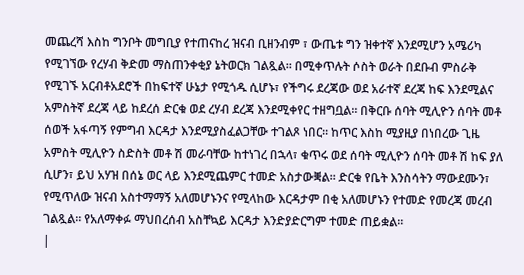መጨረሻ እስከ ግንቦት መግቢያ የተጠናከረ ዝናብ ቢዘንብም ፣ ውጤቱ ግን ዝቀተኛ እንደሚሆን አሜሪካ የሚገኘው የረሃብ ቅድመ ማስጠንቀቂያ ኔትወርክ ገልጿል። በሚቀጥሉት ሶስት ወራት በደቡብ ምስራቅ የሚገኙ አርብቶአደሮች በከፍተኛ ሁኔታ የሚጎዱ ሲሆኑ፣ የችግሩ ደረጃው ወደ አራተኛ ደረጃ ከፍ እንደሚልና አምስትኛ ደረጃ ላይ ከደረሰ ድርቁ ወደ ረሃብ ደረጃ እንደሚቀየር ተዘግቧል። በቅርቡ ሰባት ሚሊዮን ሰባት መቶ ሰወች አፋጣኝ የምግብ እርዳታ እንደሚያስፈልጋቸው ተገልጾ ነበር። ከጥር እስከ ሚያዚያ በነበረው ጊዜ አምስት ሚሊዮን ስድስት መቶ ሽ መራባቸው ከተነገረ በኋላ፣ ቁጥሩ ወደ ሰባት ሚሊዮን ሰባት መቶ ሽ ከፍ ያለ ሲሆን፣ ይህ አሃዝ በሰኔ ወር ላይ እንደሚጨምር ተመድ አስታውቛል። ድርቁ የቤት እንስሳትን ማውደሙን፣ የሚጥለው ዝናብ አስተማማኝ አለመሆኑንና የሚላከው እርዳታም በቂ አለመሆኑን የተመድ የመረጃ መረብ ገልጿል። የአለማቀፉ ማህበረሰብ አስቸኳይ እርዳታ እንድያድርግም ተመድ ጠይቋል።
|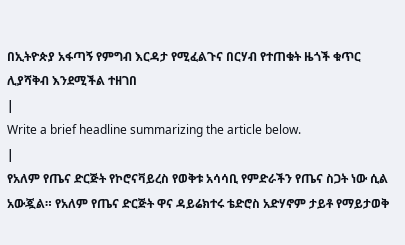በኢትዮጵያ አፋጣኝ የምግብ እርዳታ የሚፈልጉና በርሃብ የተጠቁት ዜጎች ቁጥር ሊያሻቅብ እንደሚችል ተዘገበ
|
Write a brief headline summarizing the article below.
|
የአለም የጤና ድርጅት የኮሮናቫይረስ የወቅቱ አሳሳቢ የምድራችን የጤና ስጋት ነው ሲል አውጇል። የአለም የጤና ድርጅት ዋና ዳይሬክተሩ ቴድሮስ አድሃኖም ታይቶ የማይታወቅ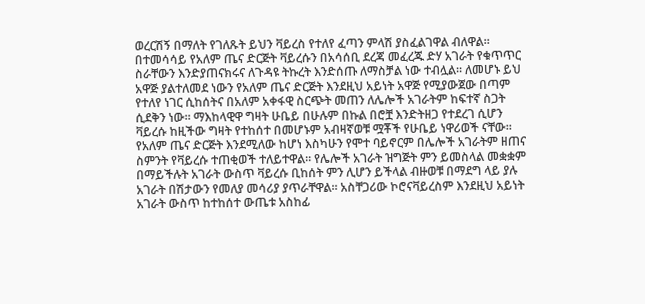ወረርሽኝ በማለት የገለጹት ይህን ቫይረስ የተለየ ፈጣን ምላሽ ያስፈልገዋል ብለዋል። በተመሳሳይ የአለም ጤና ድርጅት ቫይረሱን በአሳሰቢ ደረጃ መፈረጁ ድሃ አገራት የቁጥጥር ስራቸውን እንድያጠናክሩና ለጉዳዩ ትኩረት እንድሰጡ ለማስቻል ነው ተብሏል። ለመሆኑ ይህ አዋጅ ያልተለመደ ነውን የአለም ጤና ድርጅት እንደዚህ አይነት አዋጅ የሚያውጀው በጣም የተለየ ነገር ሲከሰትና በአለም አቀፋዊ ስርጭት መጠን ለሌሎች አገራትም ከፍተኛ ስጋት ሲደቅን ነው። ማእከላዊዋ ግዛት ሁቤይ በሁሉም በኩል በሮቿ እንድትዘጋ የተደረገ ሲሆን ቫይረሱ ከዚችው ግዛት የተከሰተ በመሆኑም አብዛኛወቹ ሟቾች የሁቤይ ነዋሪወች ናቸው። የአለም ጤና ድርጅት እንደሚለው ከሆነ እስካሁን የሞተ ባይኖርም በሌሎች አገራትም ዘጠና ስምንት የቫይረሱ ተጠቂወች ተለይተዋል። የሌሎች አገራት ዝግጅት ምን ይመስላል መቋቋም በማይችሉት አገራት ውስጥ ቫይረሱ ቢከሰት ምን ሊሆን ይችላል ብዙወቹ በማደግ ላይ ያሉ አገራት በሽታውን የመለያ መሳሪያ ያጥራቸዋል። አስቸጋሪው ኮሮናቫይረስም እንደዚህ አይነት አገራት ውስጥ ከተከሰተ ውጤቱ አስከፊ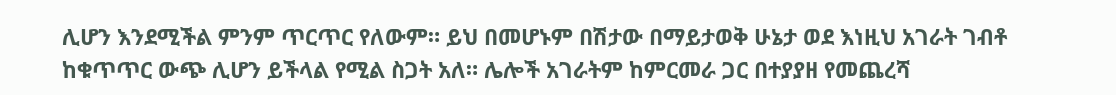ሊሆን እንደሚችል ምንም ጥርጥር የለውም። ይህ በመሆኑም በሽታው በማይታወቅ ሁኔታ ወደ እነዚህ አገራት ገብቶ ከቁጥጥር ውጭ ሊሆን ይችላል የሚል ስጋት አለ። ሌሎች አገራትም ከምርመራ ጋር በተያያዘ የመጨረሻ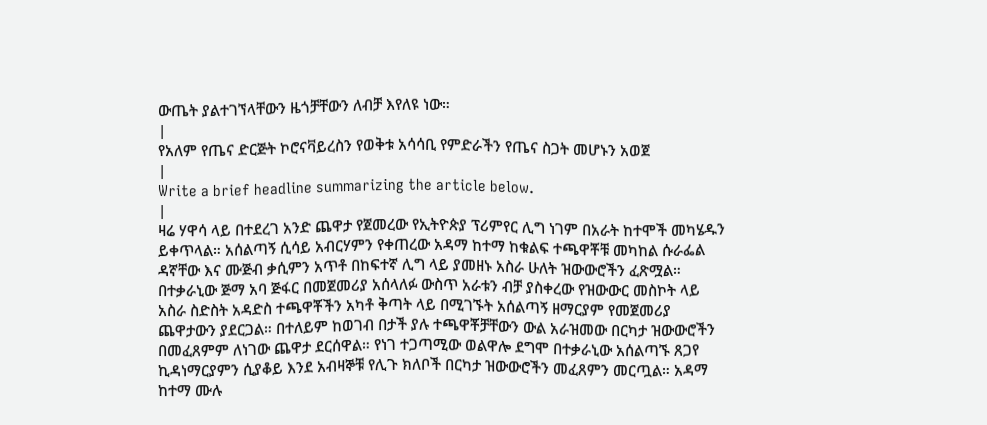ውጤት ያልተገኘላቸውን ዜጎቻቸውን ለብቻ እየለዩ ነው።
|
የአለም የጤና ድርጅት ኮሮናቫይረስን የወቅቱ አሳሳቢ የምድራችን የጤና ስጋት መሆኑን አወጀ
|
Write a brief headline summarizing the article below.
|
ዛሬ ሃዋሳ ላይ በተደረገ አንድ ጨዋታ የጀመረው የኢትዮጵያ ፕሪምየር ሊግ ነገም በአራት ከተሞች መካሄዱን ይቀጥላል። አሰልጣኝ ሲሳይ አብርሃምን የቀጠረው አዳማ ከተማ ከቁልፍ ተጫዋቾቹ መካከል ሱራፌል ዳኛቸው እና ሙጅብ ቃሲምን አጥቶ በከፍተኛ ሊግ ላይ ያመዘኑ አስራ ሁለት ዝውውሮችን ፈጽሟል። በተቃራኒው ጅማ አባ ጅፋር በመጀመሪያ አሰላለፉ ውስጥ አራቱን ብቻ ያስቀረው የዝውውር መስኮት ላይ አስራ ስድስት አዳድስ ተጫዋቾችን አካቶ ቅጣት ላይ በሚገኙት አሰልጣኝ ዘማርያም የመጀመሪያ ጨዋታውን ያደርጋል። በተለይም ከወገብ በታች ያሉ ተጫዋቾቻቸውን ውል አራዝመው በርካታ ዝውውሮችን በመፈጸምም ለነገው ጨዋታ ደርሰዋል። የነገ ተጋጣሚው ወልዋሎ ደግሞ በተቃራኒው አሰልጣኙ ጸጋየ ኪዳነማርያምን ሲያቆይ እንደ አብዛኞቹ የሊጉ ክለቦች በርካታ ዝውውሮችን መፈጸምን መርጧል። አዳማ ከተማ ሙሉ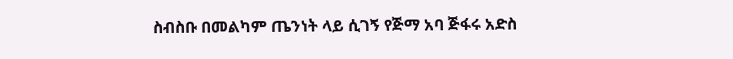ስብስቡ በመልካም ጤንነት ላይ ሲገኝ የጅማ አባ ጅፋሩ አድስ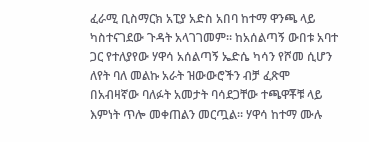ፈራሚ ቢስማርክ አፒያ አድስ አበባ ከተማ ዋንጫ ላይ ካስተናገደው ጉዳት አላገገመም። ከአሰልጣኝ ውበቱ አባተ ጋር የተለያየው ሃዋሳ አሰልጣኝ ኤድሴ ካሳን የሾመ ሲሆን ለየት ባለ መልኩ አራት ዝውውሮችን ብቻ ፈጽሞ በአብዛኛው ባለፉት አመታት ባሳደጋቸው ተጫዋቾቹ ላይ እምነት ጥሎ መቀጠልን መርጧል። ሃዋሳ ከተማ ሙሉ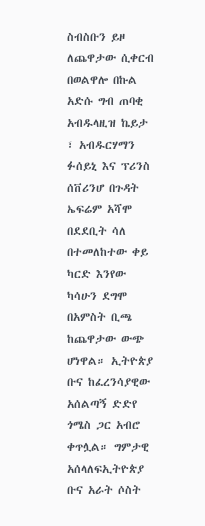ስብስቡን ይዞ ለጨዋታው ሲቀርብ በወልዋሎ በኩል አድሱ ግብ ጠባቂ አብዱላዚዝ ኬይታ ፣ አብዱርሃማን ፉሰይኒ እና ፕሪንስ ሰቨሪንሆ በጉዳት ኤፍሬም አሻሞ በደደቢት ሳለ በተመለከተው ቀይ ካርድ እንየው ካሳሁን ደግሞ በአምስት ቢጫ ከጨዋታው ውጭ ሆነዋል። ኢትዮጵያ ቡና ከፈረንሳያዊው አሰልጣኝ ድድየ ጎሜስ ጋር አብሮ ቀጥሏል። ግምታዊ አሰላለፍኢትዮጵያ ቡና አራት ሶስት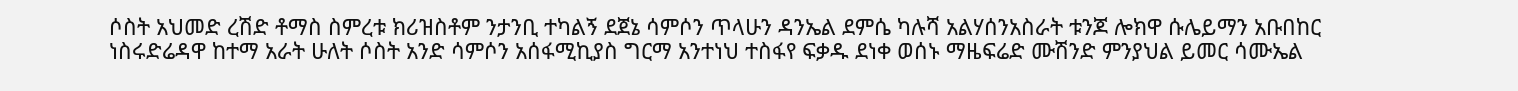ሶስት አህመድ ረሽድ ቶማስ ስምረቱ ክሪዝስቶም ንታንቢ ተካልኝ ደጀኔ ሳምሶን ጥላሁን ዳንኤል ደምሴ ካሉሻ አልሃሰንአስራት ቱንጆ ሎክዋ ሱሌይማን አቡበከር ነስሩድሬዳዋ ከተማ አራት ሁለት ሶስት አንድ ሳምሶን አሰፋሚኪያስ ግርማ አንተነህ ተስፋየ ፍቃዱ ደነቀ ወሰኑ ማዜፍሬድ ሙሽንድ ምንያህል ይመር ሳሙኤል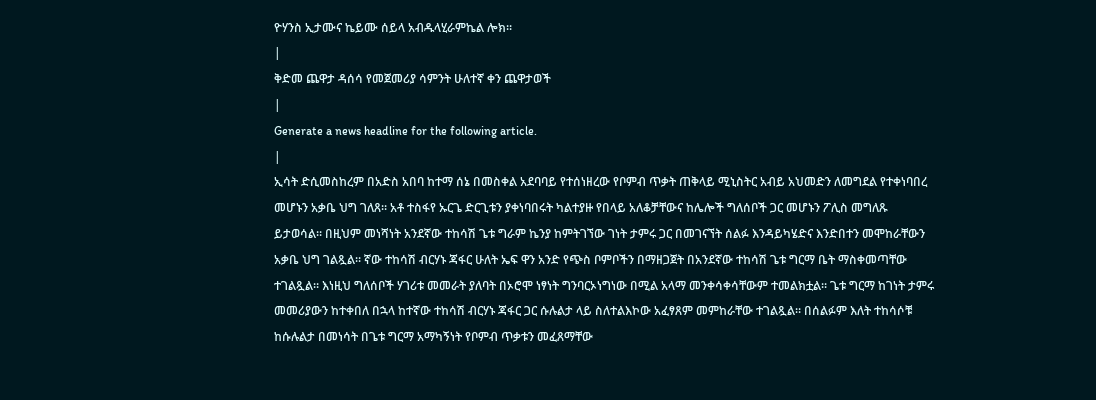ዮሃንስ ኢታሙና ኬይሙ ሰይላ አብዱላሂራምኬል ሎክ።
|
ቅድመ ጨዋታ ዳሰሳ የመጀመሪያ ሳምንት ሁለተኛ ቀን ጨዋታወች
|
Generate a news headline for the following article.
|
ኢሳት ድሲመስከረም በአድስ አበባ ከተማ ሰኔ በመስቀል አደባባይ የተሰነዘረው የቦምብ ጥቃት ጠቅላይ ሚኒስትር አብይ አህመድን ለመግደል የተቀነባበረ መሆኑን አቃቤ ህግ ገለጸ። አቶ ተስፋየ ኡርጌ ድርጊቱን ያቀነባበሩት ካልተያዙ የበላይ አለቆቻቸውና ከሌሎች ግለሰቦች ጋር መሆኑን ፖሊስ መግለጹ ይታወሳል። በዚህም መነሻነት አንደኛው ተከሳሽ ጌቱ ግራም ኬንያ ከምትገኘው ገነት ታምሩ ጋር በመገናኘት ሰልፉ እንዳይካሄድና እንድበተን መሞከራቸውን አቃቤ ህግ ገልጿል። ኛው ተከሳሽ ብርሃኑ ጃፋር ሁለት ኤፍ ዋን አንድ የጭስ ቦምቦችን በማዘጋጀት በአንደኛው ተከሳሽ ጌቱ ግርማ ቤት ማስቀመጣቸው ተገልጿል። እነዚህ ግለሰቦች ሃገሪቱ መመራት ያለባት በኦሮሞ ነፃነት ግንባርኦነግነው በሚል አላማ መንቀሳቀሳቸውም ተመልክቷል። ጌቱ ግርማ ከገነት ታምሩ መመሪያውን ከተቀበለ በኋላ ከተኛው ተከሳሽ ብርሃኑ ጃፋር ጋር ሱሉልታ ላይ ስለተልእኮው አፈፃጸም መምከራቸው ተገልጿል። በሰልፉም እለት ተከሳሶቹ ከሱሉልታ በመነሳት በጌቱ ግርማ አማካኝነት የቦምብ ጥቃቱን መፈጸማቸው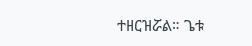ተዘርዝሯል። ጌቱ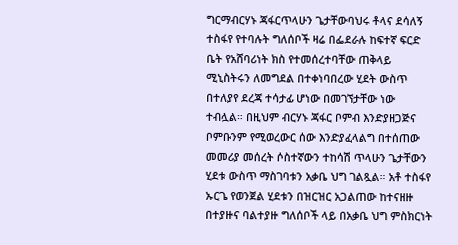ግርማብርሃኑ ጃፋርጥላሁን ጌታቸውባህሩ ቶላና ደሳለኝ ተስፋየ የተባሉት ግለሰቦች ዛሬ በፌደራሉ ከፍተኛ ፍርድ ቤት የአሸባሪነት ክስ የተመሰረተባቸው ጠቅላይ ሚኒስትሩን ለመግደል በተቀነባበረው ሂደት ውስጥ በተለያየ ደረጃ ተሳታፊ ሆነው በመገኘታቸው ነው ተብሏል። በዚህም ብርሃኑ ጃፋር ቦምብ እንድያዘጋጅና ቦምቡንም የሚወረውር ሰው እንድያፈላልግ በተሰጠው መመሪያ መሰረት ሶስተኛውን ተከሳሽ ጥላሁን ጌታቸውን ሂደቱ ውስጥ ማስገባቱን አቃቤ ህግ ገልጿል። አቶ ተስፋየ ኡርጌ የወንጀል ሂደቱን በዝርዝር አጋልጠው ከተናዘዙ በተያዙና ባልተያዙ ግለሰቦች ላይ በአቃቤ ህግ ምስክርነት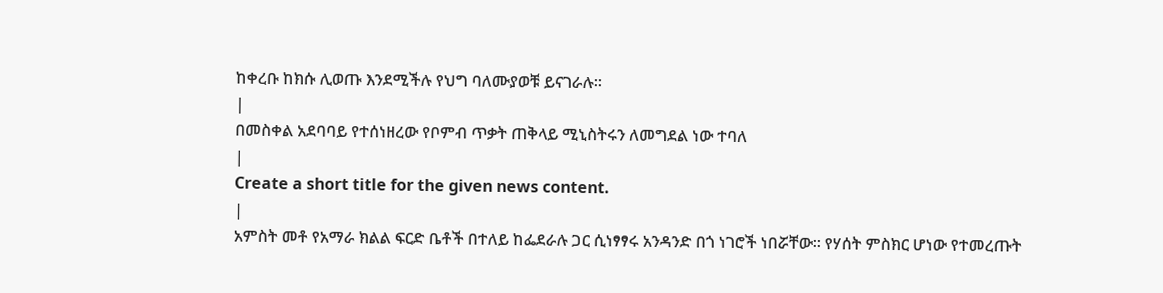ከቀረቡ ከክሱ ሊወጡ እንደሚችሉ የህግ ባለሙያወቹ ይናገራሉ።
|
በመስቀል አደባባይ የተሰነዘረው የቦምብ ጥቃት ጠቅላይ ሚኒስትሩን ለመግደል ነው ተባለ
|
Create a short title for the given news content.
|
አምስት መቶ የአማራ ክልል ፍርድ ቤቶች በተለይ ከፌደራሉ ጋር ሲነፃፃሩ አንዳንድ በጎ ነገሮች ነበሯቸው። የሃሰት ምስክር ሆነው የተመረጡት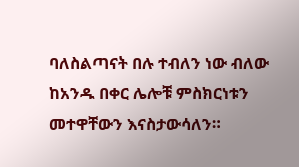ባለስልጣናት በሉ ተብለን ነው ብለው ከአንዱ በቀር ሌሎቹ ምስክርነቱን መተዋቸውን እናስታውሳለን።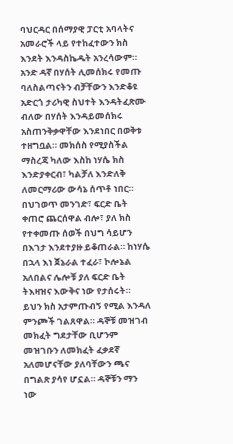ባህርዳር በሰማያዊ ፓርቲ አባላትና አመራሮች ላይ የተከፈተውን ክስ እንደት እንዳስኬዱት አንረሳውም። አንድ ዳኛ በሃሰት ሊመሰክሩ የመጡ ባለስልጣናትን ብቻቸውን እንድቆዩ አድርጎ ታሪካዊ ስህተት እንዳትፈጽሙ ብለው በሃሰት እንዳይመሰክሩ አስጠንቅቃዋቸው እንደነበር በወቅቱ ተዘግቧል። መክሰስ የሚያስችል ማስረጃ ካለው እስከ ነሃሴ ክስ እንድያቀርብ፣ ካልቻለ እንድለቅ ለመርማሪው ውሳኔ ሰጥቶ ነበር። በህገወጥ መንገድ፣ ፍርድ ቤት ቀጠሮ ጨርሰዋል ብሎ፣ ያለ ክስ የተቀመጡ ሰወች በህግ ሳይሆን በእገታ እንደተያዙ ይቆጠራል። ከነሃሴ በኋላ እነ ጀኔራል ተፈራ፣ ኮሎኔል አለበልና ሌሎቹ ያለ ፍርድ ቤት ትእዛዝና እውቅና ነው የታሰሩት። ይህን ክስ አታምጡብኝ የሚል እንዳለ ምንጮች ገልጸዋል። ዳኞቹ መዝገብ መክፈት ግደታቸው ቢሆንም መዝገቡን ለመክፈት ፈቃደኛ አለመሆናቸው ያለባቸውን ጫና በግልጽ ያሳየ ሆኗል። ዳኞቹን ማን ነው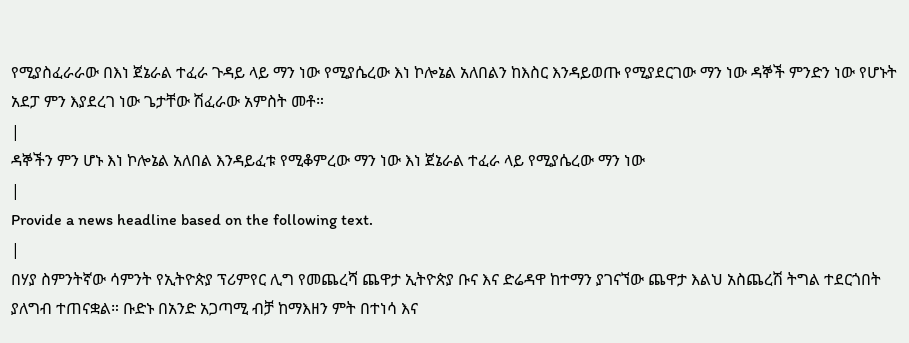የሚያስፈራራው በእነ ጀኔራል ተፈራ ጉዳይ ላይ ማን ነው የሚያሴረው እነ ኮሎኔል አለበልን ከእስር እንዳይወጡ የሚያደርገው ማን ነው ዳኞች ምንድን ነው የሆኑት አደፓ ምን እያደረገ ነው ጌታቸው ሽፈራው አምስት መቶ።
|
ዳኞችን ምን ሆኑ እነ ኮሎኔል አለበል እንዳይፈቱ የሚቆምረው ማን ነው እነ ጀኔራል ተፈራ ላይ የሚያሴረው ማን ነው
|
Provide a news headline based on the following text.
|
በሃያ ስምንትኛው ሳምንት የኢትዮጵያ ፕሪምየር ሊግ የመጨረሻ ጨዋታ ኢትዮጵያ ቡና እና ድሬዳዋ ከተማን ያገናኘው ጨዋታ እልህ አስጨረሽ ትግል ተደርጎበት ያለግብ ተጠናቋል። ቡድኑ በአንድ አጋጣሚ ብቻ ከማእዘን ምት በተነሳ እና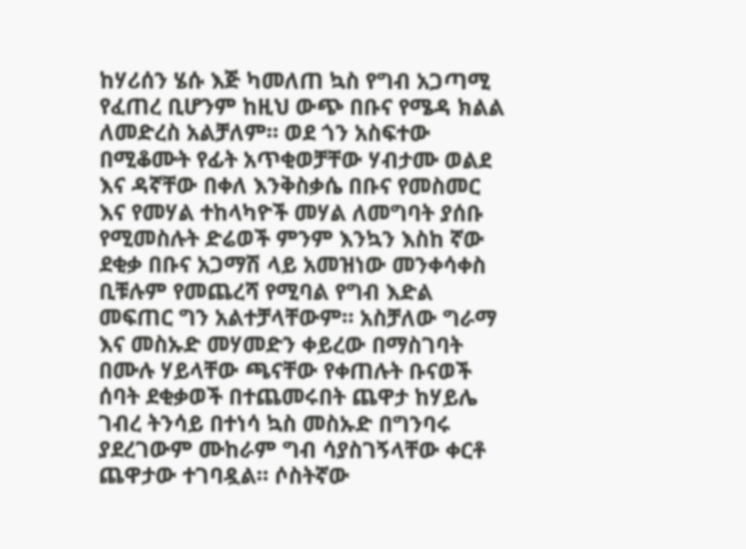ከሃሪሰን ሄሱ እጅ ካመለጠ ኳስ የግብ አጋጣሚ የፈጠረ ቢሆንም ከዚህ ውጭ በቡና የሜዳ ክልል ለመድረስ አልቻለም። ወደ ጎን አስፍተው በሚቆሙት የፊት አጥቂወቻቸው ሃብታሙ ወልደ እና ዳኛቸው በቀለ እንቅስቃሴ በቡና የመስመር እና የመሃል ተከላካዮች መሃል ለመግባት ያሰቡ የሚመስሉት ድሬወች ምንም እንኳን እስከ ኛው ደቂቃ በቡና አጋማሽ ላይ አመዝነው መንቀሳቀስ ቢቹሉም የመጨረሻ የሚባል የግብ እድል መፍጠር ግን አልተቻላቸውም። አስቻለው ግራማ እና መስኡድ መሃመድን ቀይረው በማስገባት በሙሉ ሃይላቸው ጫናቸው የቀጠሉት ቡናወች ሰባት ደቂቃወች በተጨመሩበት ጨዋታ ከሃይሌ ገብረ ትንሳይ በተነሳ ኳስ መስኡድ በግንባሩ ያደረገውም ሙከራም ግብ ሳያስገኝላቸው ቀርቶ ጨዋታው ተገባዷል። ሶስትኛው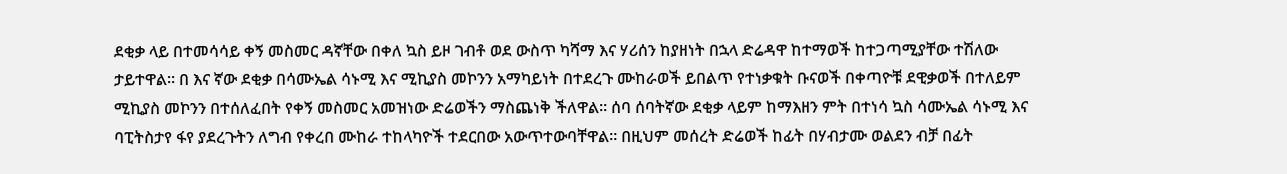ደቂቃ ላይ በተመሳሳይ ቀኝ መስመር ዳኛቸው በቀለ ኳስ ይዞ ገብቶ ወደ ውስጥ ካሻማ እና ሃሪሰን ከያዘነት በኋላ ድሬዳዋ ከተማወች ከተጋጣሚያቸው ተሽለው ታይተዋል። በ እና ኛው ደቂቃ በሳሙኤል ሳኑሚ እና ሚኪያስ መኮንን አማካይነት በተደረጉ ሙከራወች ይበልጥ የተነቃቁት ቡናወች በቀጣዮቹ ደዊቃወች በተለይም ሚኪያስ መኮንን በተሰለፈበት የቀኝ መስመር አመዝነው ድሬወችን ማስጨነቅ ችለዋል። ሰባ ሰባትኛው ደቂቃ ላይም ከማእዘን ምት በተነሳ ኳስ ሳሙኤል ሳኑሚ እና ባፒትስታየ ፋየ ያደረጉትን ለግብ የቀረበ ሙከራ ተከላካዮች ተደርበው አውጥተውባቸዋል። በዚህም መሰረት ድሬወች ከፊት በሃብታሙ ወልደን ብቻ በፊት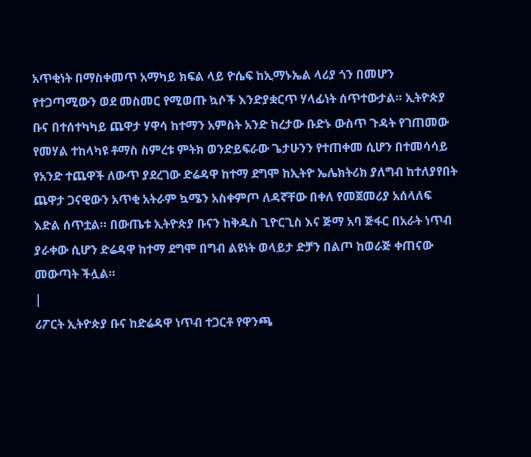አጥቂነት በማስቀመጥ አማካይ ክፍል ላይ ዮሴፍ ከኢማኑኤል ላሪያ ጎን በመሆን የተጋጣሚውን ወደ መስመር የሚወጡ ኳሶች እንድያቋርጥ ሃላፊነት ሰጥተውታል። ኢትዮጵያ ቡና በተሰተካካይ ጨዋታ ሃዋሳ ከተማን አምስት አንድ ከረታው ቡድኑ ውስጥ ጉዳት የገጠመው የመሃል ተከላካዩ ቶማስ ስምረቱ ምትክ ወንድይፍራው ጌታሁንን የተጠቀመ ሲሆን በተመሳሳይ የአንድ ተጨዋች ለውጥ ያደረገው ድሬዳዋ ከተማ ደግሞ ከኢትዮ ኤሌክትሪክ ያለግብ ከተለያየበት ጨዋታ ጋናዊውን አጥቂ አትራም ኳሜን አስቀምጦ ለዳኛቸው በቀለ የመጀመሪያ አሰላለፍ እድል ሰጥቷል። በውጤቱ ኢትዮጵያ ቡናን ከቅዱስ ጊዮርጊስ እና ጅማ አባ ጅፋር በአራት ነጥብ ያራቀው ሲሆን ድሬዳዋ ከተማ ደግሞ በግብ ልዩነት ወላይታ ድቻን በልጦ ከወራጅ ቀጠናው መውጣት ችሏል።
|
ሪፖርት ኢትዮጵያ ቡና ከድሬዳዋ ነጥብ ተጋርቶ የዋንጫ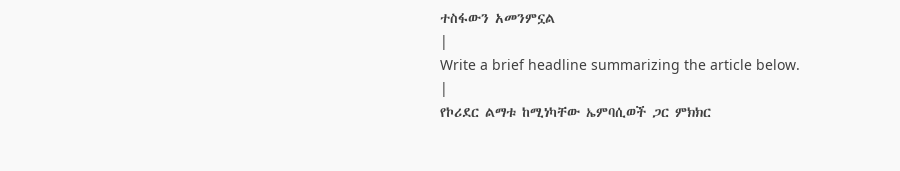ተስፋውን አመንምኗል
|
Write a brief headline summarizing the article below.
|
የኮሪደር ልማቱ ከሚነካቸው ኤምባሲወች ጋር ምክክር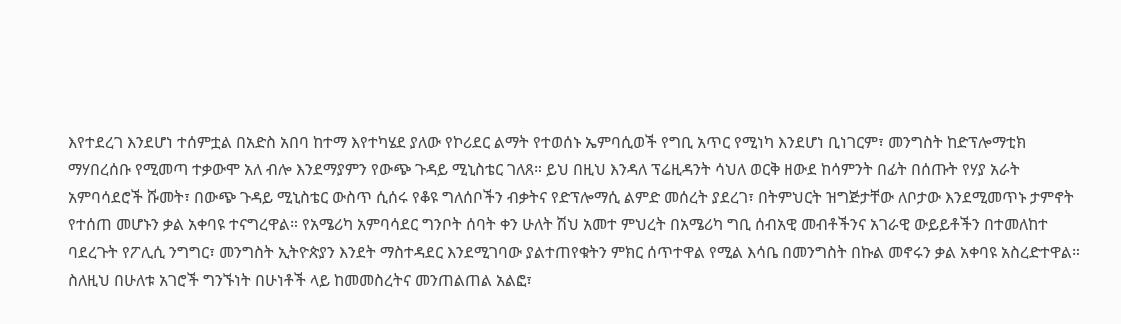እየተደረገ እንደሆነ ተሰምቷል በአድስ አበባ ከተማ እየተካሄደ ያለው የኮሪደር ልማት የተወሰኑ ኤምባሲወች የግቢ አጥር የሚነካ እንደሆነ ቢነገርም፣ መንግስት ከድፕሎማቲክ ማሃበረሰቡ የሚመጣ ተቃውሞ አለ ብሎ እንደማያምን የውጭ ጉዳይ ሚኒስቴር ገለጸ። ይህ በዚህ እንዳለ ፕሬዚዳንት ሳህለ ወርቅ ዘውደ ከሳምንት በፊት በሰጡት የሃያ አራት አምባሳደሮች ሹመት፣ በውጭ ጉዳይ ሚኒስቴር ውስጥ ሲሰሩ የቆዩ ግለሰቦችን ብቃትና የድፕሎማሲ ልምድ መሰረት ያደረገ፣ በትምህርት ዝግጅታቸው ለቦታው እንደሚመጥኑ ታምኖት የተሰጠ መሆኑን ቃል አቀባዩ ተናግረዋል። የአሜሪካ አምባሳደር ግንቦት ሰባት ቀን ሁለት ሽህ አመተ ምህረት በአሜሪካ ግቢ ሰብአዊ መብቶችንና አገራዊ ውይይቶችን በተመለከተ ባደረጉት የፖሊሲ ንግግር፣ መንግስት ኢትዮጵያን እንደት ማስተዳደር እንደሚገባው ያልተጠየቁትን ምክር ሰጥተዋል የሚል እሳቤ በመንግስት በኩል መኖሩን ቃል አቀባዩ አስረድተዋል። ስለዚህ በሁለቱ አገሮች ግንኙነት በሁነቶች ላይ ከመመስረትና መንጠልጠል አልፎ፣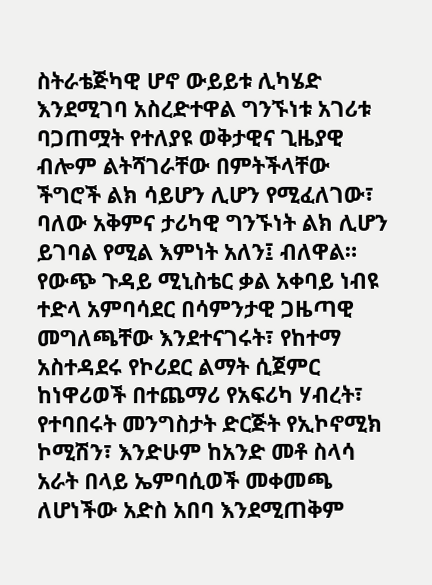ስትራቴጅካዊ ሆኖ ውይይቱ ሊካሄድ እንደሚገባ አስረድተዋል ግንኙነቱ አገሪቱ ባጋጠሟት የተለያዩ ወቅታዊና ጊዜያዊ ብሎም ልትሻገራቸው በምትችላቸው ችግሮች ልክ ሳይሆን ሊሆን የሚፈለገው፣ ባለው አቅምና ታሪካዊ ግንኙነት ልክ ሊሆን ይገባል የሚል እምነት አለን፤ ብለዋል። የውጭ ጉዳይ ሚኒስቴር ቃል አቀባይ ነብዩ ተድላ አምባሳደር በሳምንታዊ ጋዜጣዊ መግለጫቸው እንደተናገሩት፣ የከተማ አስተዳደሩ የኮሪደር ልማት ሲጀምር ከነዋሪወች በተጨማሪ የአፍሪካ ሃብረት፣ የተባበሩት መንግስታት ድርጅት የኢኮኖሚክ ኮሚሽን፣ እንድሁም ከአንድ መቶ ስላሳ አራት በላይ ኤምባሲወች መቀመጫ ለሆነችው አድስ አበባ እንደሚጠቅም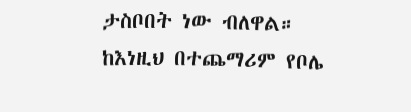ታስቦበት ነው ብለዋል። ከእነዚህ በተጨማሪም የቦሌ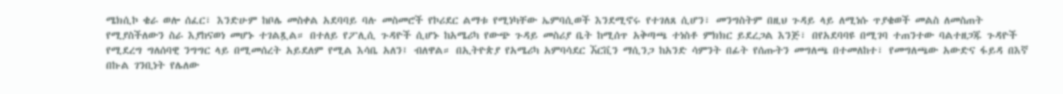ሜክሲኮ ቄራ ወሎ ሰፈር፣ እንድሁም ከቦሌ መስቀል አደባባይ ባሉ መስመሮች የኮሪደር ልማቱ የሚነካቸው ኤምባሲወች እንደሚኖሩ የተገለጸ ሲሆን፣ መንግስትም በዚህ ጉዳይ ላይ ለሚነሱ ጥያቄወች መልስ ለመስጠት የሚያስችለውን ስራ እያከናወነ መሆኑ ተገልጿል። በተለይ የፖሊሲ ጉዳዮች ሲሆኑ ከአሜሪካ የውጭ ጉዳይ መስሪያ ቤት ከሚሰጥ አቅጣጫ ተነስቶ ምክክር ይደረጋል እንጅ፣ በየአደባባዩ በሚገባ ተጠንተው ባልተዘጋጁ ጉዳዮች የሚደረግ ግለሰባዊ ንግግር ላይ በሚመሰረት አይደለም የሚል እሳቤ አለን፤ ብለዋል። በኢትዮጵያ የአሜሪካ አምባሳደር ኧርቪን ማሲንጋ ከአንድ ሳምንት በፊት የሰጡትን መግለጫ በተመለከተ፣ የመግለጫው አውድና ፋይዳ በእኛ በኩል ገንቢነት የሌለው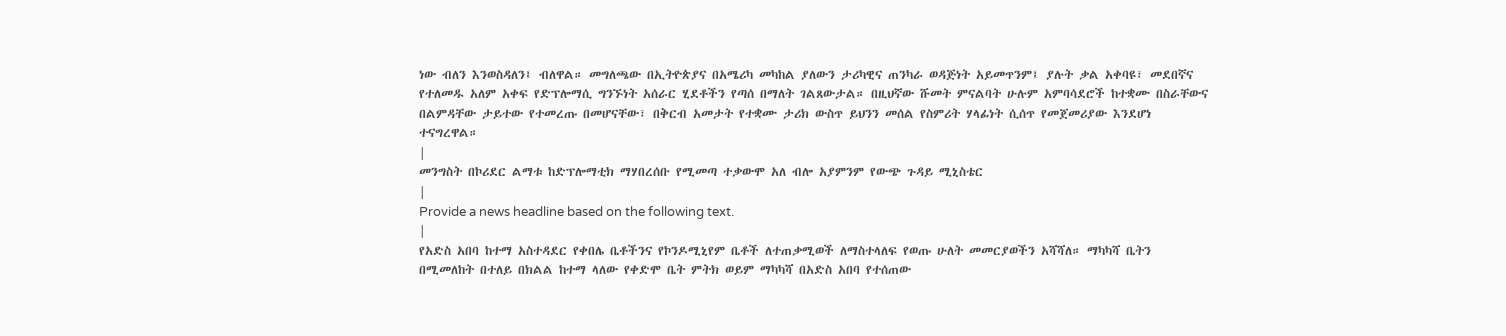ነው ብለን እንወስዳለን፤ ብለዋል። መግለጫው በኢትዮጵያና በአሜሪካ መካከል ያለውን ታሪካዊና ጠንካራ ወዳጅነት አይመጥንም፤ ያሉት ቃል አቀባዩ፣ መደበኛና የተለመዱ አለም አቀፍ የድፕሎማሲ ግንኙነት አሰራር ሂደቶችን የጣሰ በማለት ገልጸውታል። በዚህኛው ሹመት ምናልባት ሁሉም አምባሳደሮች ከተቋሙ በስራቸውና በልምዳቸው ታይተው የተመረጡ በመሆናቸው፣ በቅርብ አመታት የተቋሙ ታሪክ ውስጥ ይህንን መሰል የስምሪት ሃላፊነት ሲሰጥ የመጀመሪያው እንደሆነ ተናግረዋል።
|
መንግስት በኮሪደር ልማቱ ከድፕሎማቲክ ማሃበረሰቡ የሚመጣ ተቃውሞ አለ ብሎ አያምንም የውጭ ጉዳይ ሚኒስቴር
|
Provide a news headline based on the following text.
|
የአድስ አበባ ከተማ አስተዳደር የቀበሌ ቤቶችንና የኮንዶሚኒየም ቤቶች ለተጠቃሚወች ለማስተላለፍ የወጡ ሁለት መመርያወችን አሻሻለ። ማካካሻ ቤትን በሚመለከት በተለይ በክልል ከተማ ላለው የቀድሞ ቤት ምትክ ወይም ማካካሻ በአድስ አበባ የተሰጠው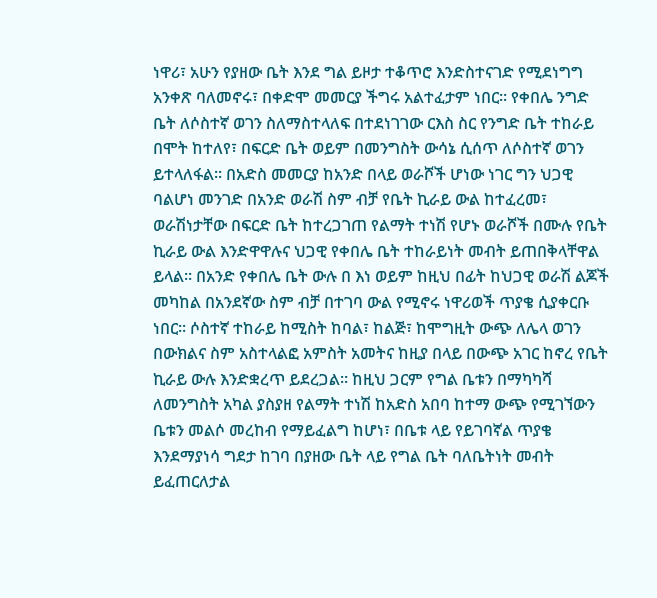ነዋሪ፣ አሁን የያዘው ቤት እንደ ግል ይዞታ ተቆጥሮ እንድስተናገድ የሚደነግግ አንቀጽ ባለመኖሩ፣ በቀድሞ መመርያ ችግሩ አልተፈታም ነበር። የቀበሌ ንግድ ቤት ለሶስተኛ ወገን ስለማስተላለፍ በተደነገገው ርእስ ስር የንግድ ቤት ተከራይ በሞት ከተለየ፣ በፍርድ ቤት ወይም በመንግስት ውሳኔ ሲሰጥ ለሶስተኛ ወገን ይተላለፋል። በአድስ መመርያ ከአንድ በላይ ወራሾች ሆነው ነገር ግን ህጋዊ ባልሆነ መንገድ በአንድ ወራሽ ስም ብቻ የቤት ኪራይ ውል ከተፈረመ፣ ወራሽነታቸው በፍርድ ቤት ከተረጋገጠ የልማት ተነሽ የሆኑ ወራሾች በሙሉ የቤት ኪራይ ውል እንድዋዋሉና ህጋዊ የቀበሌ ቤት ተከራይነት መብት ይጠበቅላቸዋል ይላል። በአንድ የቀበሌ ቤት ውሉ በ እነ ወይም ከዚህ በፊት ከህጋዊ ወራሽ ልጆች መካከል በአንደኛው ስም ብቻ በተገባ ውል የሚኖሩ ነዋሪወች ጥያቄ ሲያቀርቡ ነበር። ሶስተኛ ተከራይ ከሚስት ከባል፣ ከልጅ፣ ከሞግዚት ውጭ ለሌላ ወገን በውክልና ስም አስተላልፎ አምስት አመትና ከዚያ በላይ በውጭ አገር ከኖረ የቤት ኪራይ ውሉ እንድቋረጥ ይደረጋል። ከዚህ ጋርም የግል ቤቱን በማካካሻ ለመንግስት አካል ያስያዘ የልማት ተነሽ ከአድስ አበባ ከተማ ውጭ የሚገኘውን ቤቱን መልሶ መረከብ የማይፈልግ ከሆነ፣ በቤቱ ላይ የይገባኛል ጥያቄ እንደማያነሳ ግደታ ከገባ በያዘው ቤት ላይ የግል ቤት ባለቤትነት መብት ይፈጠርለታል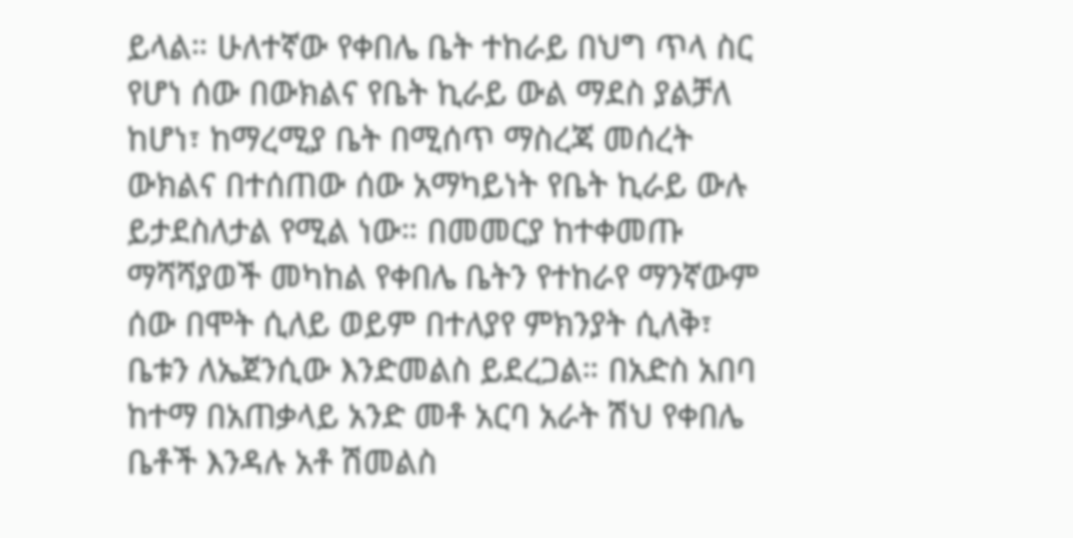ይላል። ሁለተኛው የቀበሌ ቤት ተከራይ በህግ ጥላ ስር የሆነ ሰው በውክልና የቤት ኪራይ ውል ማደስ ያልቻለ ከሆነ፣ ከማረሚያ ቤት በሚሰጥ ማስረጃ መሰረት ውክልና በተሰጠው ሰው አማካይነት የቤት ኪራይ ውሉ ይታደስለታል የሚል ነው። በመመርያ ከተቀመጡ ማሻሻያወች መካከል የቀበሌ ቤትን የተከራየ ማንኛውም ሰው በሞት ሲለይ ወይም በተለያየ ምክንያት ሲለቅ፣ ቤቱን ለኤጀንሲው እንድመልስ ይደረጋል። በአድስ አበባ ከተማ በአጠቃላይ አንድ መቶ አርባ አራት ሽህ የቀበሌ ቤቶች እንዳሉ አቶ ሽመልስ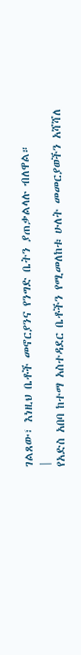ገልጸው፣ እነዚህ ቤቶች መኖርያንና የንግድ ቤትን ያጠቃልላሉ ብለዋል።
|
የአድስ አበባ ከተማ አስተዳደር ቤቶችን የሚመለከቱ ሁለት መመርያወችን አሻሻለ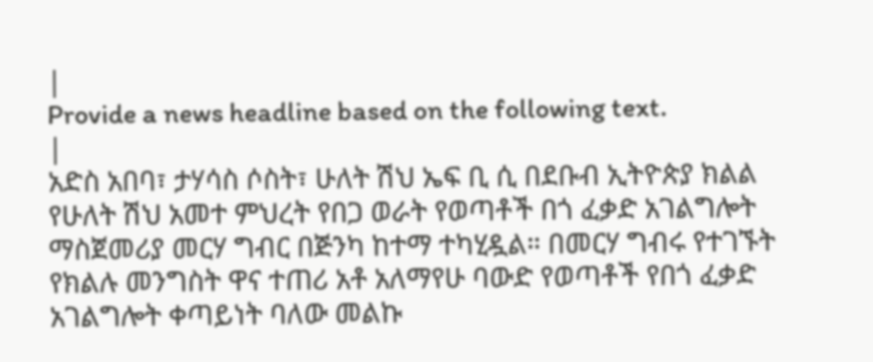|
Provide a news headline based on the following text.
|
አድስ አበባ፣ ታሃሳስ ሶስት፣ ሁለት ሽህ ኤፍ ቢ ሲ በደቡብ ኢትዮጵያ ክልል የሁለት ሽህ አመተ ምህረት የበጋ ወራት የወጣቶች በጎ ፈቃድ አገልግሎት ማስጀመሪያ መርሃ ግብር በጅንካ ከተማ ተካሂዷል። በመርሃ ግብሩ የተገኙት የክልሉ መንግስት ዋና ተጠሪ አቶ አለማየሁ ባውድ የወጣቶች የበጎ ፈቃድ አገልግሎት ቀጣይነት ባለው መልኩ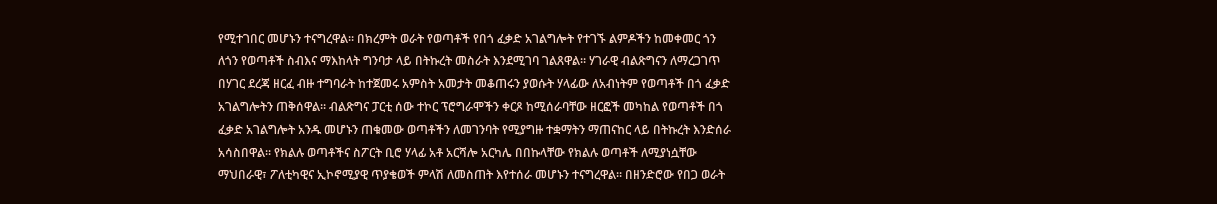የሚተገበር መሆኑን ተናግረዋል። በክረምት ወራት የወጣቶች የበጎ ፈቃድ አገልግሎት የተገኙ ልምዶችን ከመቀመር ጎን ለጎን የወጣቶች ስብእና ማእከላት ግንባታ ላይ በትኩረት መስራት እንደሚገባ ገልጸዋል። ሃገራዊ ብልጽግናን ለማረጋገጥ በሃገር ደረጃ ዘርፈ ብዙ ተግባራት ከተጀመሩ አምስት አመታት መቆጠሩን ያወሱት ሃላፊው ለአብነትም የወጣቶች በጎ ፈቃድ አገልግሎትን ጠቅሰዋል። ብልጽግና ፓርቲ ሰው ተኮር ፕሮግራሞችን ቀርጾ ከሚሰራባቸው ዘርፎች መካከል የወጣቶች በጎ ፈቃድ አገልግሎት አንዱ መሆኑን ጠቁመው ወጣቶችን ለመገንባት የሚያግዙ ተቋማትን ማጠናከር ላይ በትኩረት እንድሰራ አሳስበዋል። የክልሉ ወጣቶችና ስፖርት ቢሮ ሃላፊ አቶ አርሻሎ አርካሌ በበኩላቸው የክልሉ ወጣቶች ለሚያነሷቸው ማህበራዊ፣ ፖለቲካዊና ኢኮኖሚያዊ ጥያቄወች ምላሽ ለመስጠት እየተሰራ መሆኑን ተናግረዋል። በዘንድሮው የበጋ ወራት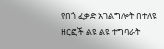የበጎ ፈቃድ አገልግሎት በተለዩ ዘርፎች ልዩ ልዩ ተግባራት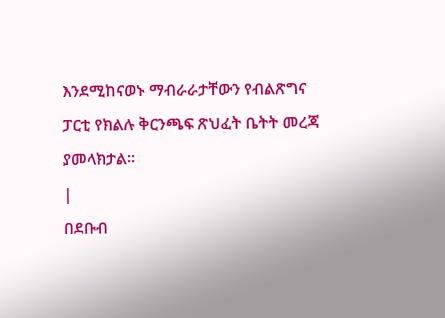እንደሚከናወኑ ማብራራታቸውን የብልጽግና ፓርቲ የክልሉ ቅርንጫፍ ጽህፈት ቤትት መረጃ ያመላክታል።
|
በደቡብ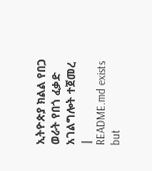ኢትዮጵያ ክልል የበጋ ወራት የበጎ ፈቃድ አገልግሎት ተጀመረ
|
README.md exists but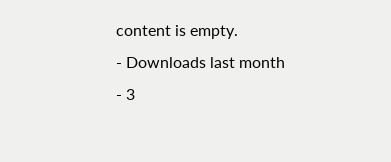content is empty.
- Downloads last month
- 3